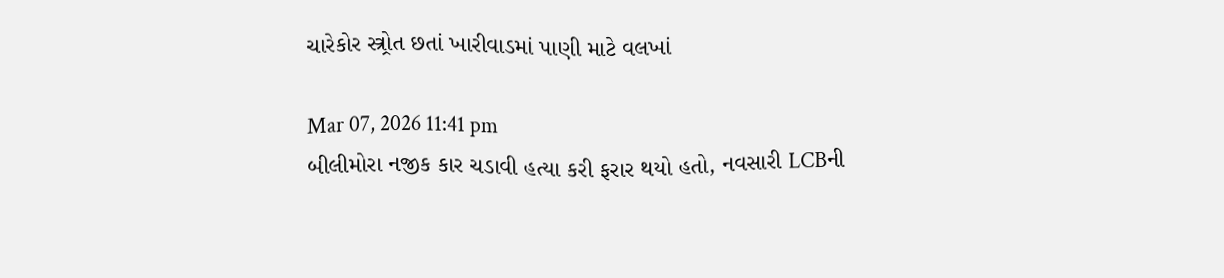ચારેકોર સ્ત્ર્રોત છતાં ખારીવાડમાં પાણી માટે વલખાં

Mar 07, 2026 11:41 pm
બીલીમોરા નજીક કાર ચડાવી હત્યા કરી ફરાર થયો હતો, નવસારી LCBની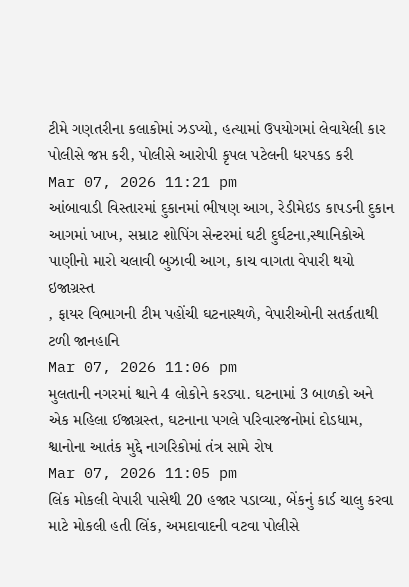ટીમે ગણતરીના કલાકોમાં ઝડપ્યો, હત્યામાં ઉપયોગમાં લેવાયેલી કાર પોલીસે જપ્ત કરી, પોલીસે આરોપી કૃપલ પટેલની ધરપકડ કરી
Mar 07, 2026 11:21 pm
આંબાવાડી વિસ્તારમાં દુકાનમાં ભીષણ આગ, રેડીમેઇડ કાપડની દુકાન આગમાં ખાખ, સમ્રાટ શોપિંગ સેન્ટરમાં ઘટી દુર્ઘટના,સ્થાનિકોએ પાણીનો મારો ચલાવી બુઝાવી આગ, કાચ વાગતા વેપારી થયો ઇજાગ્રસ્ત
, ફાયર વિભાગની ટીમ પહોંચી ઘટનાસ્થળે, વેપારીઓની સતર્કતાથી ટળી જાનહાનિ
Mar 07, 2026 11:06 pm
મુલતાની નગરમાં શ્વાને 4 લોકોને કરડ્યા. ઘટનામાં 3 બાળકો અને એક મહિલા ઈજાગ્રસ્ત, ઘટનાના પગલે પરિવારજનોમાં દોડધામ, શ્વાનોના આતંક મુદ્દે નાગરિકોમાં તંત્ર સામે રોષ
Mar 07, 2026 11:05 pm
લિંક મોકલી વેપારી પાસેથી 20 હજાર પડાવ્યા, બેંકનું કાર્ડ ચાલુ કરવા માટે મોકલી હતી લિંક, અમદાવાદની વટવા પોલીસે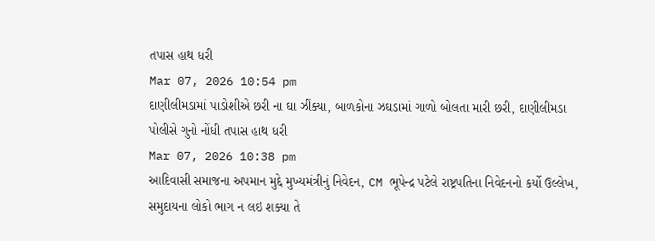તપાસ હાથ ધરી
Mar 07, 2026 10:54 pm
દાણીલીમડામાં પાડોશીએ છરી ના ઘા ઝીંક્યા, બાળકોના ઝઘડામાં ગાળો બોલતા મારી છરી, દાણીલીમડા પોલીસે ગુનો નોંધી તપાસ હાથ ધરી
Mar 07, 2026 10:38 pm
આદિવાસી સમાજના અપમાન મુદ્દે મુખ્યમંત્રીનું નિવેદન, CM ભૂપેન્દ્ર પટેલે રાષ્ટ્રપતિના નિવેદનનો કર્યો ઉલ્લેખ, સમુદાયના લોકો ભાગ ન લઇ શક્યા તે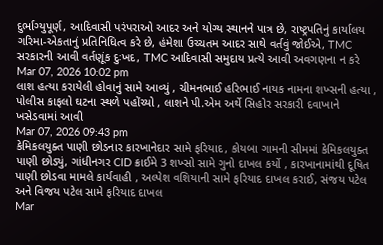દુર્ભાગ્યુપૂર્ણ, આદિવાસી પરંપરાઓ આદર અને યોગ્ય સ્થાનને પાત્ર છે, રાષ્ટ્રપતિનું કાર્યાલય ગરિમા-એકતાનું પ્રતિનિધિત્વ કરે છે, હંમેશા ઉચ્ચતમ આદર સાથે વર્તવું જોઈએ, TMC સરકારની આવી વર્તણૂંક દુઃખદ, TMC આદિવાસી સમુદાય પ્રત્યે આવી અવગણના ન કરે
Mar 07, 2026 10:02 pm
લાશ હત્યા કરાયેલી હોવાનું સામે આવ્યું , ચીમનભાઈ હરિભાઈ નાયક નામના શખ્સની હત્યા , પોલીસ કાફલો ઘટના સ્થળે પહોંચ્યો , લાશને પી.એમ અર્થે સિહોર સરકારી દવાખાને ખસેડવામાં આવી
Mar 07, 2026 09:43 pm
કેમિકલયુક્ત પાણી છોડનાર કારખાનેદાર સામે ફરિયાદ, કોયબા ગામની સીમમાં કેમિકલયુક્ત પાણી છોડ્યું, ગાંધીનગર CID ક્રાઈમે 3 શખ્સો સામે ગુનો દાખલ કર્યો , કારખાનામાંથી દૂષિત પાણી છોડવા મામલે કાર્યવાહી , અલ્પેશ વશિયાની સામે ફરિયાદ દાખલ કરાઈ, સંજય પટેલ અને વિજય પટેલ સામે ફરિયાદ દાખલ
Mar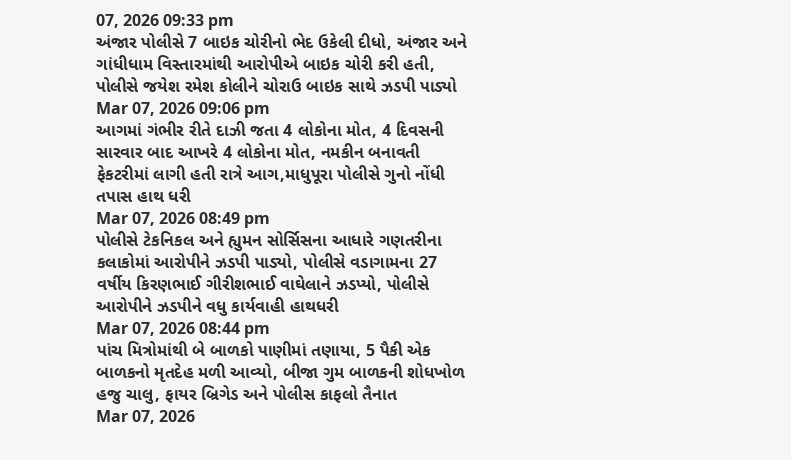07, 2026 09:33 pm
અંજાર પોલીસે 7 બાઇક ચોરીનો ભેદ ઉકેલી દીધો, અંજાર અને ગાંધીધામ વિસ્તારમાંથી આરોપીએ બાઇક ચોરી કરી હતી, પોલીસે જયેશ રમેશ કોલીને ચોરાઉ બાઇક સાથે ઝડપી પાડ્યો
Mar 07, 2026 09:06 pm
આગમાં ગંભીર રીતે દાઝી જતા 4 લોકોના મોત, 4 દિવસની સારવાર બાદ આખરે 4 લોકોના મોત, નમકીન બનાવતી ફેકટરીમાં લાગી હતી રાત્રે આગ,માધુપૂરા પોલીસે ગુનો નોંધી તપાસ હાથ ધરી
Mar 07, 2026 08:49 pm
પોલીસે ટેકનિકલ અને હ્યુમન સોર્સિસના આધારે ગણતરીના કલાકોમાં આરોપીને ઝડપી પાડ્યો, પોલીસે વડાગામના 27 વર્ષીય કિરણભાઈ ગીરીશભાઈ વાઘેલાને ઝડપ્યો, પોલીસે આરોપીને ઝડપીને વધુ કાર્યવાહી હાથધરી
Mar 07, 2026 08:44 pm
પાંચ મિત્રોમાંથી બે બાળકો પાણીમાં તણાયા, 5 પૈકી એક બાળકનો મૃતદેહ મળી આવ્યો, બીજા ગુમ બાળકની શોધખોળ હજુ ચાલુ, ફાયર બ્રિગેડ અને પોલીસ કાફલો તૈનાત
Mar 07, 2026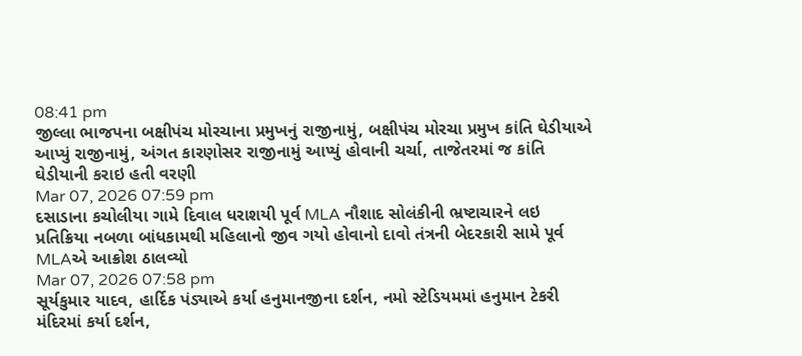08:41 pm
જીલ્લા ભાજપના બક્ષીપંચ મોરચાના પ્રમુખનું રાજીનામું, બક્ષીપંચ મોરચા પ્રમુખ કાંતિ ઘેડીયાએ આપ્યું રાજીનામું, અંગત કારણોસર રાજીનામું આપ્યું હોવાની ચર્ચા, તાજેતરમાં જ કાંતિ ઘેડીયાની કરાઇ હતી વરણી
Mar 07, 2026 07:59 pm
દસાડાના કચોલીયા ગામે દિવાલ ધરાશયી પૂર્વ MLA નૌશાદ સોલંકીની ભ્રષ્ટાચારને લઇ પ્રતિક્રિયા નબળા બાંધકામથી મહિલાનો જીવ ગયો હોવાનો દાવો તંત્રની બેદરકારી સામે પૂર્વ MLAએ આક્રોશ ઠાલવ્યો
Mar 07, 2026 07:58 pm
સૂર્યકુમાર યાદવ, હાર્દિક પંડ્યાએ કર્યા હનુમાનજીના દર્શન, નમો સ્ટેડિયમમાં હનુમાન ટેકરી મંદિરમાં કર્યા દર્શન,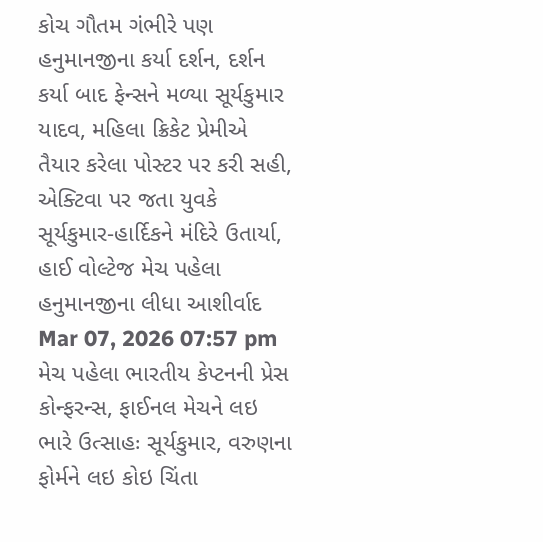કોચ ગૌતમ ગંભીરે પણ હનુમાનજીના કર્યા દર્શન, દર્શન કર્યા બાદ ફેન્સને મળ્યા સૂર્યકુમાર યાદવ, મહિલા ક્રિકેટ પ્રેમીએ તૈયાર કરેલા પોસ્ટર પર કરી સહી, એક્ટિવા પર જતા યુવકે સૂર્યકુમાર-હાર્દિકને મંદિરે ઉતાર્યા, હાઈ વોલ્ટેજ મેચ પહેલા હનુમાનજીના લીધા આશીર્વાદ
Mar 07, 2026 07:57 pm
મેચ પહેલા ભારતીય કેપ્ટનની પ્રેસ કોન્ફરન્સ, ફાઈનલ મેચને લઇ ભારે ઉત્સાહઃ સૂર્યકુમાર, વરુણના ફોર્મને લઇ કોઇ ચિંતા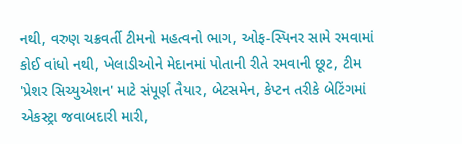નથી, વરુણ ચક્રવર્તી ટીમનો મહત્વનો ભાગ, ઓફ-સ્પિનર સામે રમવામાં કોઈ વાંધો નથી, ખેલાડીઓને મેદાનમાં પોતાની રીતે રમવાની છૂટ, ટીમ 'પ્રેશર સિચ્યુએશન' માટે સંપૂર્ણ તૈયાર, બેટસમેન, કેપ્ટન તરીકે બેટિંગમાં એકસ્ટ્રા જવાબદારી મારી,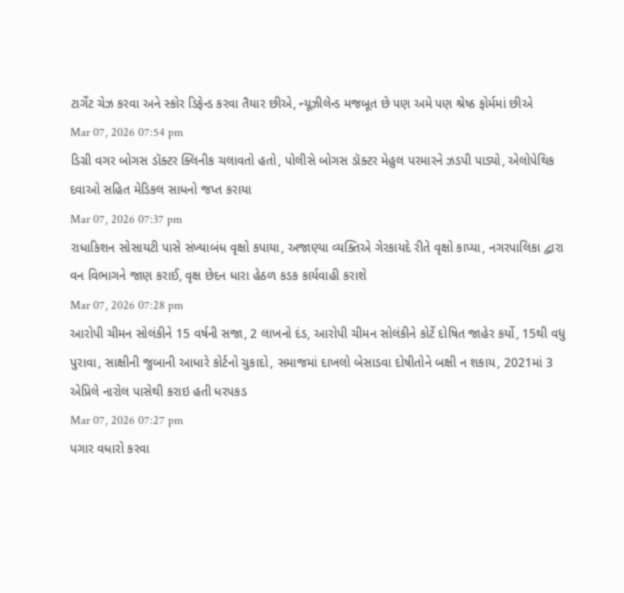ટાર્ગેટ ચેઝ કરવા અને સ્કોર ડિફેન્ડ કરવા તૈયાર છીએ, ન્યૂઝીલેન્ડ મજબૂત છે પણ અમે પણ શ્રેષ્ઠ ફોર્મમાં છીએ
Mar 07, 2026 07:54 pm
ડિગ્રી વગર બોગસ ડૉક્ટર ક્લિનીક ચલાવતો હતો, પોલીસે બોગસ ડૉક્ટર મેહુલ પરમારને ઝડપી પાડ્યો, એલોપેથિક દવાઓ સહિત મેડિકલ સાધનો જપ્ત કરાયા
Mar 07, 2026 07:37 pm
રાધાકિશન સોસાયટી પાસે સંખ્યાબંધ વૃક્ષો કપાયા, અજાણ્યા વ્યક્તિએ ગેરકાયદે રીતે વૃક્ષો કાપ્યા, નગરપાલિકા દ્વારા વન વિભાગને જાણ કરાઈ, વૃક્ષ છેદન ધારા હેઠળ કડક કાર્યવાહી કરાશે
Mar 07, 2026 07:28 pm
આરોપી ચીમન સોલંકીને 15 વર્ષની સજા, 2 લાખનો દંડ, આરોપી ચીમન સોલંકીને કોર્ટે દોષિત જાહેર કર્યો, 15થી વધુ પુરાવા, સાક્ષીની જુબાની આધારે કોર્ટનો ચુકાદો, સમાજમાં દાખલો બેસાડવા દોષીતોને બક્ષી ન શકાય, 2021માં 3 એપ્રિલે નારોલ પાસેથી કરાઇ હતી ધરપકડ
Mar 07, 2026 07:27 pm
પગાર વધારો કરવા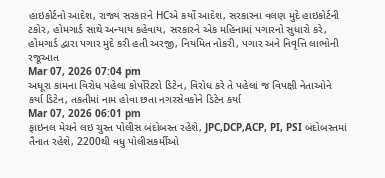હાઇકોર્ટનો આદેશ, રાજ્ય સરકારને HCએ કર્યો આદેશ, સરકારના વલણ મુદે હાઇકોર્ટની ટકોર, હોમગાર્ડ સાથે અન્યાય કહેવાય, સરકારને એક મહિનામાં પગારનો સુધારો કરે, હોમગાર્ડ દ્વારા પગાર મુદે કરી હતી અરજી, નિયમિત નોકરી, પગાર અને નિવૃત્તિ લાભોની રજૂઆત
Mar 07, 2026 07:04 pm
અધૂરા કામના વિરોધ પહેલા કોર્પોરેટરો ડિટેન, વિરોધ કરે તે પહેલાં જ વિપક્ષી નેતાઓને કર્યા ડિટેન, તકતીમાં નામ હોવા છતા નગરસેવકોને ડિટેન કર્યા
Mar 07, 2026 06:01 pm
ફાઇનલ મેચને લઇ ચુસ્ત પોલીસ બંદોબસ્ત રહેશે, JPC,DCP,ACP, PI, PSI બંદોબસ્તમાં તૈનાત રહેશે, 2200થી વધુ પોલીસકર્મીઓ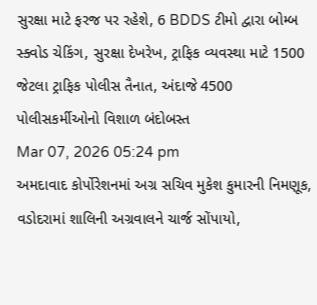સુરક્ષા માટે ફરજ પર રહેશે, 6 BDDS ટીમો દ્વારા બોમ્બ સ્ક્વોડ ચેકિંગ, સુરક્ષા દેખરેખ, ટ્રાફિક વ્યવસ્થા માટે 1500 જેટલા ટ્રાફિક પોલીસ તૈનાત, અંદાજે 4500 પોલીસકર્મીઓનો વિશાળ બંદોબસ્ત
Mar 07, 2026 05:24 pm
અમદાવાદ કોર્પોરેશનમાં અગ્ર સચિવ મુકેશ કુમારની નિમણૂક, વડોદરામાં શાલિની અગ્રવાલને ચાર્જ સોંપાયો,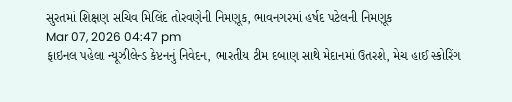સુરતમાં શિક્ષણ સચિવ મિલિંદ તોરવણેની નિમણૂક, ભાવનગરમાં હર્ષદ પટેલની નિમણૂક
Mar 07, 2026 04:47 pm
ફાઇનલ પહેલા ન્યૂઝીલેન્ડ કેપ્ટનનું નિવેદન, ભારતીય ટીમ દબાણ સાથે મેદાનમાં ઉતરશે, મેચ હાઈ સ્કોરિંગ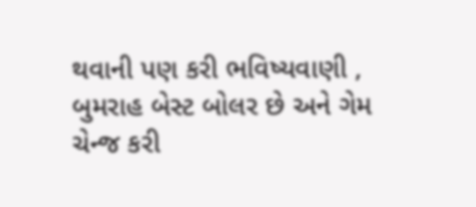થવાની પણ કરી ભવિષ્યવાણી , બુમરાહ બેસ્ટ બોલર છે અને ગેમ ચેન્જ કરી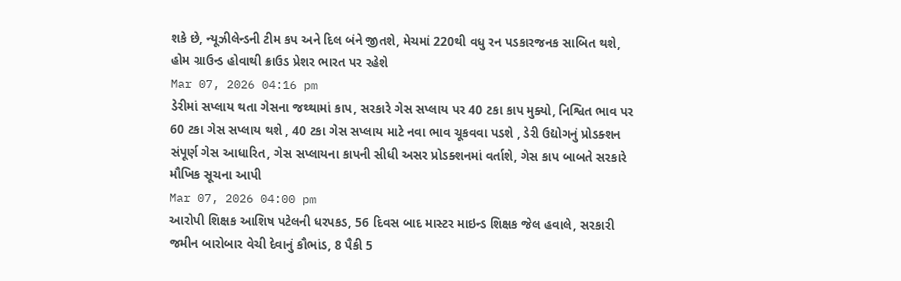શકે છે, ન્યૂઝીલેન્ડની ટીમ કપ અને દિલ બંને જીતશે, મેચમાં 220થી વધુ રન પડકારજનક સાબિત થશે, હોમ ગ્રાઉન્ડ હોવાથી ક્રાઉડ પ્રેશર ભારત પર રહેશે
Mar 07, 2026 04:16 pm
ડેરીમાં સપ્લાય થતા ગેસના જથ્થામાં કાપ, સરકારે ગેસ સપ્લાય પર 40 ટકા કાપ મુક્યો, નિશ્વિત ભાવ પર 60 ટકા ગેસ સપ્લાય થશે , 40 ટકા ગેસ સપ્લાય માટે નવા ભાવ ચૂકવવા પડશે , ડેરી ઉદ્યોગનું પ્રોડક્શન સંપૂર્ણ ગેસ આધારિત, ગેસ સપ્લાયના કાપની સીધી અસર પ્રોડક્શનમાં વર્તાશે, ગેસ કાપ બાબતે સરકારે મૌખિક સૂચના આપી
Mar 07, 2026 04:00 pm
આરોપી શિક્ષક આશિષ પટેલની ધરપકડ, 56 દિવસ બાદ માસ્ટર માઇન્ડ શિક્ષક જેલ હવાલે, સરકારી જમીન બારોબાર વેચી દેવાનું કૌભાંડ, 8 પૈકી 5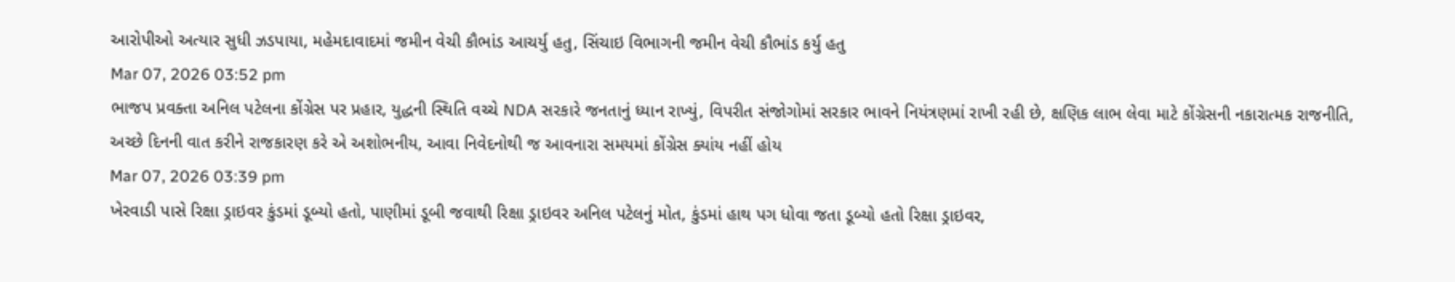આરોપીઓ અત્યાર સુધી ઝડપાયા, મહેમદાવાદમાં જમીન વેચી કૌભાંડ આચર્યુ હતુ, સિંચાઇ વિભાગની જમીન વેચી કૌભાંડ કર્યુ હતુ
Mar 07, 2026 03:52 pm
ભાજપ પ્રવક્તા અનિલ પટેલના કોંગ્રેસ પર પ્રહાર, યુદ્ધની સ્થિતિ વચ્ચે NDA સરકારે જનતાનું ધ્યાન રાખ્યું, વિપરીત સંજોગોમાં સરકાર ભાવને નિયંત્રણમાં રાખી રહી છે, ક્ષણિક લાભ લેવા માટે કોંગ્રેસની નકારાત્મક રાજનીતિ, અચ્છે દિનની વાત કરીને રાજકારણ કરે એ અશોભનીય, આવા નિવેદનોથી જ આવનારા સમયમાં કોંગ્રેસ ક્યાંય નહીં હોય
Mar 07, 2026 03:39 pm
ખેરવાડી પાસે રિક્ષા ડ્રાઇવર કુંડમાં ડૂબ્યો હતો, પાણીમાં ડૂબી જવાથી રિક્ષા ડ્રાઇવર અનિલ પટેલનું મોત, કુંડમાં હાથ પગ ધોવા જતા ડૂબ્યો હતો રિક્ષા ડ્રાઇવર,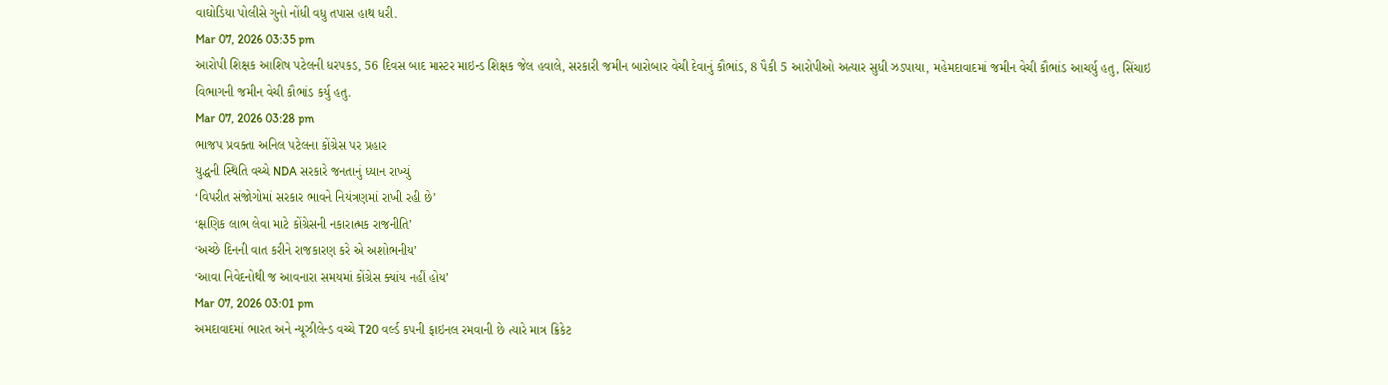વાઘોડિયા પોલીસે ગુનો નોંધી વધુ તપાસ હાથ ધરી.
Mar 07, 2026 03:35 pm
આરોપી શિક્ષક આશિષ પટેલની ધરપકડ, 56 દિવસ બાદ માસ્ટર માઇન્ડ શિક્ષક જેલ હવાલે, સરકારી જમીન બારોબાર વેચી દેવાનું કૌભાંડ, 8 પૈકી 5 આરોપીઓ અત્યાર સુધી ઝડપાયા, મહેમદાવાદમાં જમીન વેચી કૌભાંડ આચર્યુ હતુ, સિંચાઇ વિભાગની જમીન વેચી કૌભાંડ કર્યુ હતુ.
Mar 07, 2026 03:28 pm
ભાજપ પ્રવક્તા અનિલ પટેલના કોંગ્રેસ પર પ્રહાર
યુદ્ધની સ્થિતિ વચ્ચે NDA સરકારે જનતાનું ધ્યાન રાખ્યું
‘વિપરીત સંજોગોમાં સરકાર ભાવને નિયંત્રણમાં રાખી રહી છે’
‘ક્ષણિક લાભ લેવા માટે કોંગ્રેસની નકારાત્મક રાજનીતિ’
‘અચ્છે દિનની વાત કરીને રાજકારણ કરે એ અશોભનીય’
‘આવા નિવેદનોથી જ આવનારા સમયમાં કોંગ્રેસ ક્યાંય નહીં હોય’
Mar 07, 2026 03:01 pm
અમદાવાદમાં ભારત અને ન્યૂઝીલેન્ડ વચ્ચે T20 વર્લ્ડ કપની ફાઇનલ રમવાની છે ત્યારે માત્ર ક્રિકેટ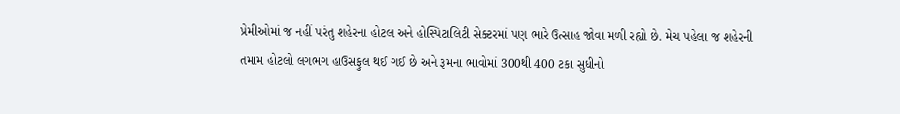પ્રેમીઓમાં જ નહીં પરંતુ શહેરના હોટલ અને હોસ્પિટાલિટી સેક્ટરમાં પણ ભારે ઉત્સાહ જોવા મળી રહ્યો છે. મેચ પહેલા જ શહેરની તમામ હોટલો લગભગ હાઉસફુલ થઈ ગઈ છે અને રૂમના ભાવોમાં 300થી 400 ટકા સુધીનો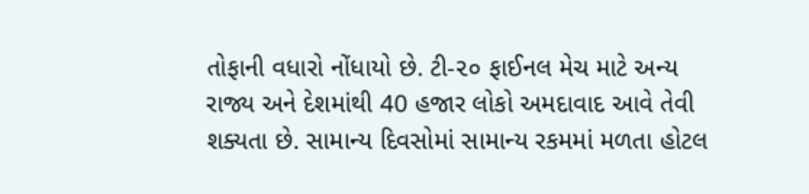તોફાની વધારો નોંધાયો છે. ટી-૨૦ ફાઈનલ મેચ માટે અન્ય રાજ્ય અને દેશમાંથી 40 હજાર લોકો અમદાવાદ આવે તેવી શક્યતા છે. સામાન્ય દિવસોમાં સામાન્ય રકમમાં મળતા હોટલ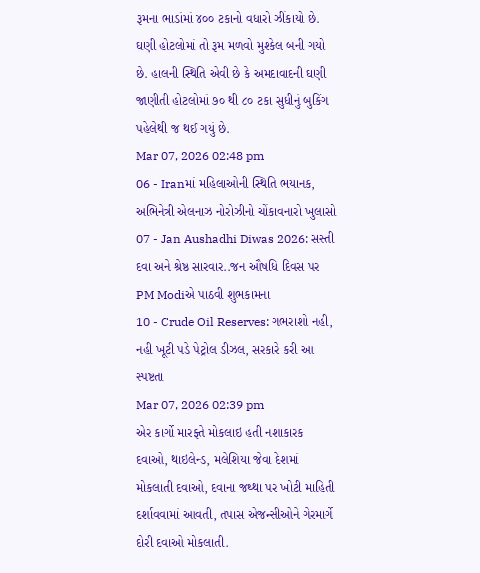રૂમના ભાડાંમાં ૪૦૦ ટકાનો વધારો ઝીંકાયો છે. ઘણી હોટલોમાં તો રૂમ મળવો મુશ્કેલ બની ગયો છે. હાલની સ્થિતિ એવી છે કે અમદાવાદની ઘણી જાણીતી હોટલોમાં ૭૦ થી ૮૦ ટકા સુધીનું બુકિંગ પહેલેથી જ થઈ ગયું છે.
Mar 07, 2026 02:48 pm
06 - Iranમાં મહિલાઓની સ્થિતિ ભયાનક, અભિનેત્રી એલનાઝ નોરોઝીનો ચોંકાવનારો ખુલાસો
07 - Jan Aushadhi Diwas 2026: સસ્તી દવા અને શ્રેષ્ઠ સારવાર..જન ઔષધિ દિવસ પર PM Modiએ પાઠવી શુભકામના
10 - Crude Oil Reserves: ગભરાશો નહી, નહી ખૂટી પડે પેટ્રોલ ડીઝલ, સરકારે કરી આ સ્પષ્ટતા
Mar 07, 2026 02:39 pm
એર કાર્ગો મારફ્તે મોકલાઇ હતી નશાકારક દવાઓ, થાઇલેન્ડ, મલેશિયા જેવા દેશમાં મોકલાતી દવાઓ, દવાના જથ્થા પર ખોટી માહિતી દર્શાવવામાં આવતી, તપાસ એજન્સીઓને ગેરમાર્ગે દોરી દવાઓ મોકલાતી.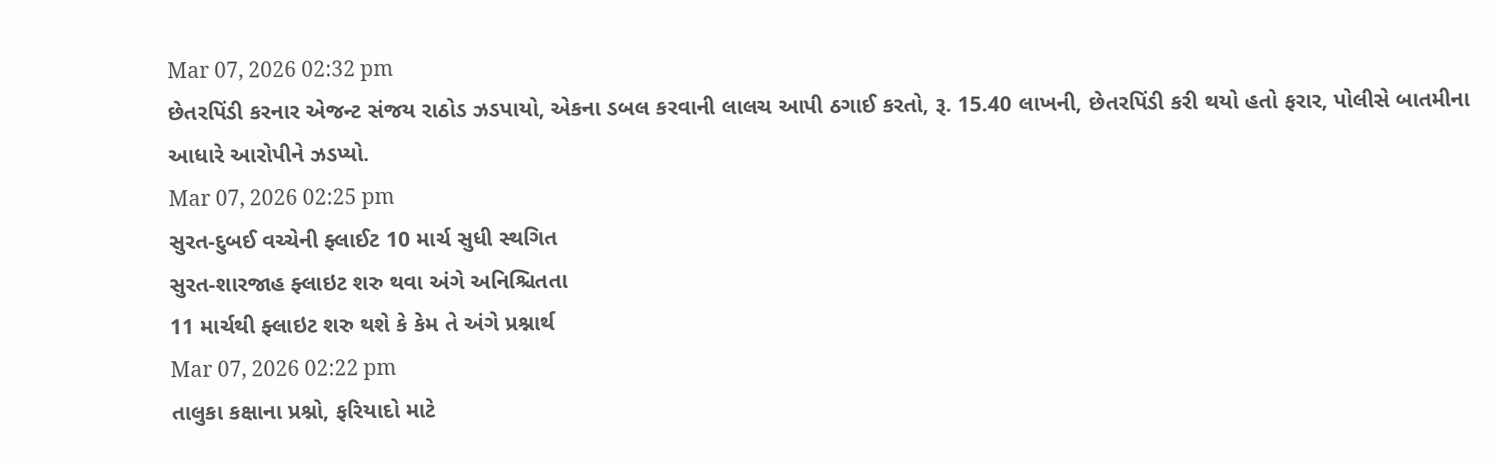Mar 07, 2026 02:32 pm
છેતરપિંડી કરનાર એજન્ટ સંજય રાઠોડ ઝડપાયો, એકના ડબલ કરવાની લાલચ આપી ઠગાઈ કરતો, રૂ. 15.40 લાખની, છેતરપિંડી કરી થયો હતો ફરાર, પોલીસે બાતમીના આધારે આરોપીને ઝડપ્યો.
Mar 07, 2026 02:25 pm
સુરત-દુબઈ વચ્ચેની ફ્લાઈટ 10 માર્ચ સુધી સ્થગિત
સુરત-શારજાહ ફ્લાઇટ શરુ થવા અંગે અનિશ્ચિતતા
11 માર્ચથી ફ્લાઇટ શરુ થશે કે કેમ તે અંગે પ્રશ્નાર્થ
Mar 07, 2026 02:22 pm
તાલુકા કક્ષાના પ્રશ્નો, ફરિયાદો માટે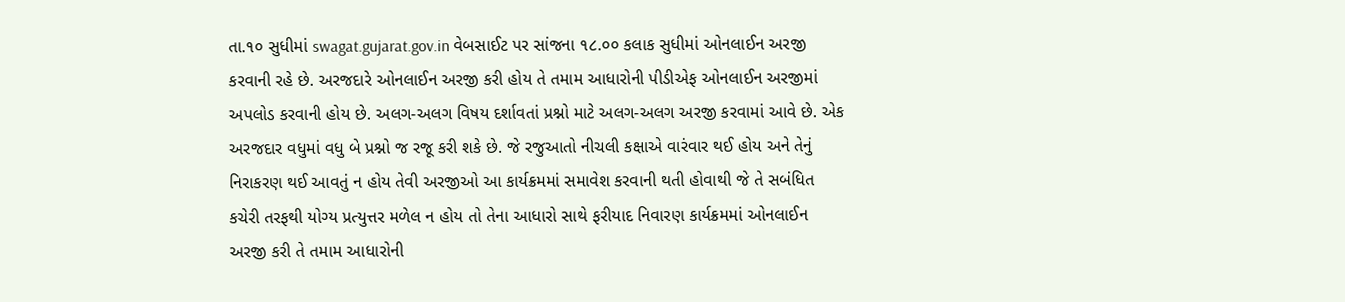તા.૧૦ સુધીમાં swagat.gujarat.gov.in વેબસાઈટ પર સાંજના ૧૮.૦૦ કલાક સુધીમાં ઓનલાઈન અરજી કરવાની રહે છે. અરજદારે ઓનલાઈન અરજી કરી હોય તે તમામ આધારોની પીડીએફ ઓનલાઈન અરજીમાં અપલોડ કરવાની હોય છે. અલગ-અલગ વિષય દર્શાવતાં પ્રશ્નો માટે અલગ-અલગ અરજી કરવામાં આવે છે. એક અરજદાર વધુમાં વધુ બે પ્રશ્નો જ રજૂ કરી શકે છે. જે રજુઆતો નીચલી કક્ષાએ વારંવાર થઈ હોય અને તેનું નિરાકરણ થઈ આવતું ન હોય તેવી અરજીઓ આ કાર્યક્રમમાં સમાવેશ કરવાની થતી હોવાથી જે તે સબંધિત કચેરી તરફથી યોગ્ય પ્રત્યુત્તર મળેલ ન હોય તો તેના આધારો સાથે ફરીયાદ નિવારણ કાર્યક્રમમાં ઓનલાઈન અરજી કરી તે તમામ આધારોની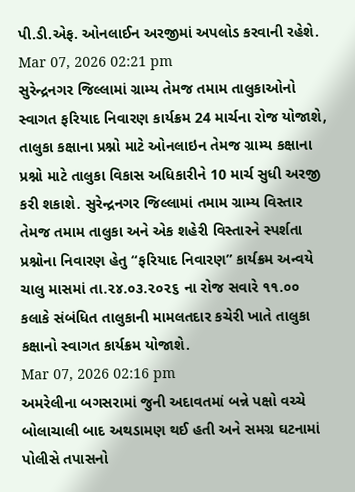પી.ડી.એફ. ઓનલાઈન અરજીમાં અપલોડ કરવાની રહેશે.
Mar 07, 2026 02:21 pm
સુરેન્દ્રનગર જિલ્લામાં ગ્રામ્ય તેમજ તમામ તાલુકાઓનો સ્વાગત ફરિયાદ નિવારણ કાર્યક્રમ 24 માર્ચના રોજ યોજાશે, તાલુકા કક્ષાના પ્રશ્નો માટે ઓનલાઇન તેમજ ગ્રામ્ય કક્ષાના પ્રશ્નો માટે તાલુકા વિકાસ અધિકારીને 10 માર્ચ સુધી અરજી કરી શકાશે. સુરેન્દ્રનગર જિલ્લામાં તમામ ગ્રામ્ય વિસ્તાર તેમજ તમામ તાલુકા અને એક શહેરી વિસ્તારને સ્પર્શતા પ્રશ્નોના નિવારણ હેતુ “ફરિયાદ નિવારણ” કાર્યક્રમ અન્વયે ચાલુ માસમાં તા.૨૪.૦૩.૨૦૨૬ ના રોજ સવારે ૧૧.૦૦ કલાકે સંબંધિત તાલુકાની મામલતદાર કચેરી ખાતે તાલુકા કક્ષાનો સ્વાગત કાર્યક્રમ યોજાશે.
Mar 07, 2026 02:16 pm
અમરેલીના બગસરામાં જુની અદાવતમાં બન્ને પક્ષો વચ્ચે બોલાચાલી બાદ અથડામણ થઈ હતી અને સમગ્ર ઘટનામાં પોલીસે તપાસનો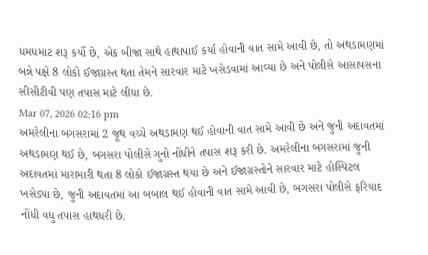ધમધમાટ શરૂ કર્યો છે, એક બીજા સાથે હાથાપાઈ કર્યા હોવાની વાત સામે આવી છે, તો અથડામણમાં બન્ને પક્ષે 8 લોકો ઈજાગ્રસ્ત થતા તેમને સારવાર માટે ખસેડવામાં આવ્યા છે અને પોલીસે આસાપસના સીસીટીવી પણ તપાસ માટે લીધા છે.
Mar 07, 2026 02:16 pm
અમરેલીના બગસરામાં 2 જૂથ વચ્ચે અથડામણ થઈ હોવાની વાત સામે આવી છે અને જુની અદાવતમાં અથડામણ થઈ છે, બગસરા પોલીસે ગુનો નોંધીને તપાસ શરૂ કરી છે. અમરેલીના બગસરામાં જુની અદાવતમાં મારામારી થતા 8 લોકો ઈજાગ્રસ્ત થયા છે અને ઈજાગ્રસ્તોને સારવાર માટે હોસ્પિટલ ખસેડ્યા છે, જુની અદાવતમાં આ બબાલ થઈ હોવાની વાત સામે આવી છે, બગસરા પોલીસે ફરિયાદ નોંધી વધુ તપાસ હાથધરી છે.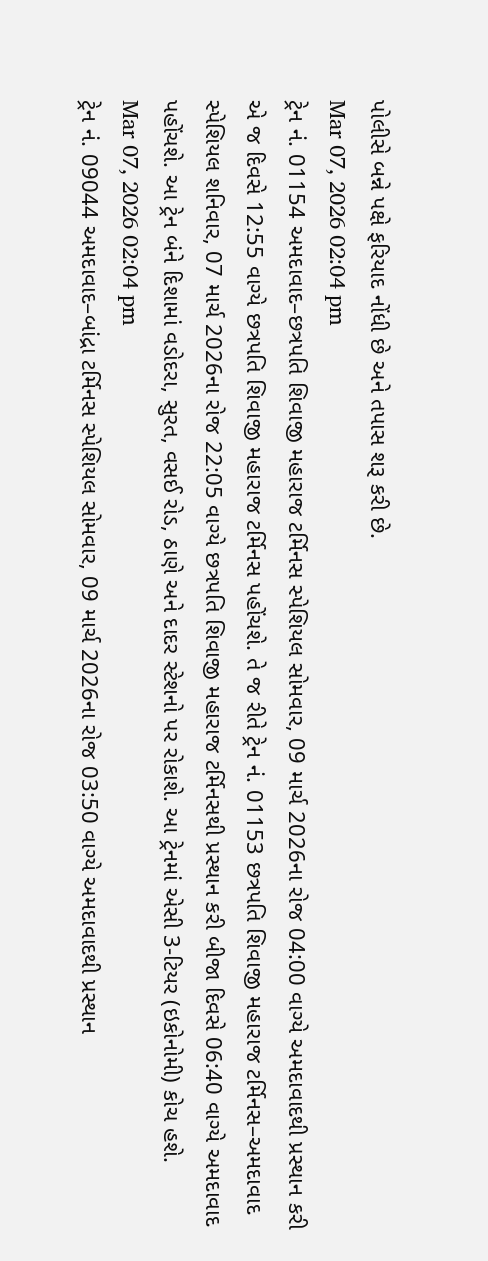પોલીસે બન્ને પક્ષે ફરિયાદ નોંધી છે અને તપાસ શરૂ કરી છે.
Mar 07, 2026 02:04 pm
ટ્રેન નં. 01154 અમદાવાદ–છત્રપતિ શિવાજી મહારાજ ટર્મિનસ સ્પેશિયલ સોમવાર, 09 માર્ચ 2026ના રોજ 04:00 વાગ્યે અમદાવાદથી પ્રસ્થાન કરી એ જ દિવસે 12:55 વાગ્યે છત્રપતિ શિવાજી મહારાજ ટર્મિનસ પહોંચશે. તે જ રીતે ટ્રેન નં. 01153 છત્રપતિ શિવાજી મહારાજ ટર્મિનસ–અમદાવાદ સ્પેશિયલ શનિવાર, 07 માર્ચ 2026ના રોજ 22:05 વાગ્યે છત્રપતિ શિવાજી મહારાજ ટર્મિનસથી પ્રસ્થાન કરી બીજા દિવસે 06:40 વાગ્યે અમદાવાદ પહોંચશે. આ ટ્રેન બંને દિશામાં વડોદરા, સુરત, વસઈ રોડ, ઠાણે અને દાદર સ્ટેશનો પર રોકાશે. આ ટ્રેનમાં એસી 3-ટિયર (ઇકોનોમી) કોચ હશે.
Mar 07, 2026 02:04 pm
ટ્રેન નં. 09044 અમદાવાદ–બાંદ્રા ટર્મિનસ સ્પેશિયલ સોમવાર, 09 માર્ચ 2026ના રોજ 03:50 વાગ્યે અમદાવાદથી પ્રસ્થાન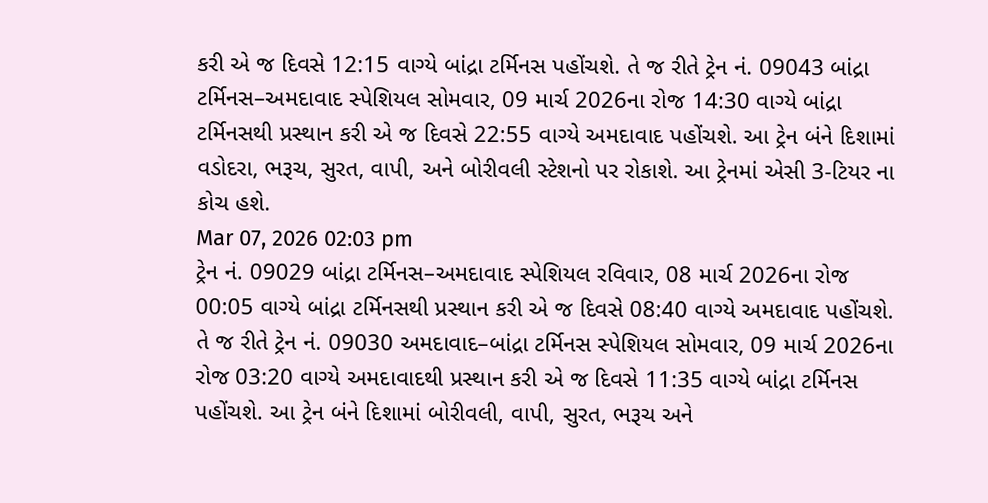કરી એ જ દિવસે 12:15 વાગ્યે બાંદ્રા ટર્મિનસ પહોંચશે. તે જ રીતે ટ્રેન નં. 09043 બાંદ્રા ટર્મિનસ–અમદાવાદ સ્પેશિયલ સોમવાર, 09 માર્ચ 2026ના રોજ 14:30 વાગ્યે બાંદ્રા ટર્મિનસથી પ્રસ્થાન કરી એ જ દિવસે 22:55 વાગ્યે અમદાવાદ પહોંચશે. આ ટ્રેન બંને દિશામાં વડોદરા, ભરૂચ, સુરત, વાપી, અને બોરીવલી સ્ટેશનો પર રોકાશે. આ ટ્રેનમાં એસી 3-ટિયર ના કોચ હશે.
Mar 07, 2026 02:03 pm
ટ્રેન નં. 09029 બાંદ્રા ટર્મિનસ–અમદાવાદ સ્પેશિયલ રવિવાર, 08 માર્ચ 2026ના રોજ 00:05 વાગ્યે બાંદ્રા ટર્મિનસથી પ્રસ્થાન કરી એ જ દિવસે 08:40 વાગ્યે અમદાવાદ પહોંચશે. તે જ રીતે ટ્રેન નં. 09030 અમદાવાદ–બાંદ્રા ટર્મિનસ સ્પેશિયલ સોમવાર, 09 માર્ચ 2026ના રોજ 03:20 વાગ્યે અમદાવાદથી પ્રસ્થાન કરી એ જ દિવસે 11:35 વાગ્યે બાંદ્રા ટર્મિનસ પહોંચશે. આ ટ્રેન બંને દિશામાં બોરીવલી, વાપી, સુરત, ભરૂચ અને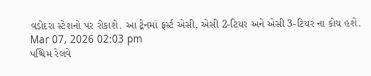વડોદરા સ્ટેશનો પર રોકાશે. આ ટ્રેનમાં ફર્સ્ટ એસી, એસી 2-ટિયર અને એસી 3-ટિયર ના કોચ હશે.
Mar 07, 2026 02:03 pm
પશ્ચિમ રેલવે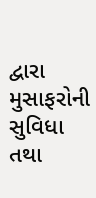દ્વારા મુસાફરોની સુવિધા તથા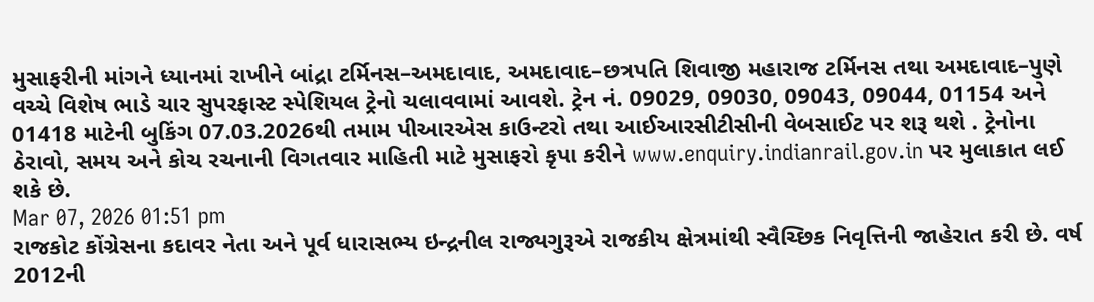મુસાફરીની માંગને ધ્યાનમાં રાખીને બાંદ્રા ટર્મિનસ–અમદાવાદ, અમદાવાદ–છત્રપતિ શિવાજી મહારાજ ટર્મિનસ તથા અમદાવાદ–પુણે વચ્ચે વિશેષ ભાડે ચાર સુપરફાસ્ટ સ્પેશિયલ ટ્રેનો ચલાવવામાં આવશે. ટ્રેન નં. 09029, 09030, 09043, 09044, 01154 અને 01418 માટેની બુકિંગ 07.03.2026થી તમામ પીઆરએસ કાઉન્ટરો તથા આઈઆરસીટીસીની વેબસાઈટ પર શરૂ થશે . ટ્રેનોના ઠેરાવો, સમય અને કોચ રચનાની વિગતવાર માહિતી માટે મુસાફરો કૃપા કરીને www.enquiry.indianrail.gov.in પર મુલાકાત લઈ શકે છે.
Mar 07, 2026 01:51 pm
રાજકોટ કોંગ્રેસના કદાવર નેતા અને પૂર્વ ધારાસભ્ય ઇન્દ્રનીલ રાજ્યગુરૂએ રાજકીય ક્ષેત્રમાંથી સ્વૈચ્છિક નિવૃત્તિની જાહેરાત કરી છે. વર્ષ 2012ની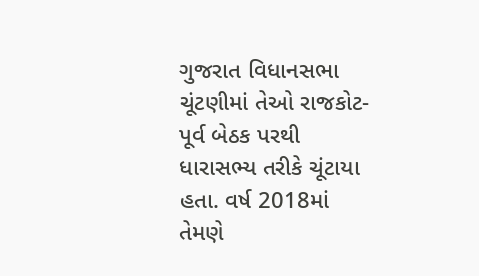ગુજરાત વિધાનસભા ચૂંટણીમાં તેઓ રાજકોટ-પૂર્વ બેઠક પરથી ધારાસભ્ય તરીકે ચૂંટાયા હતા. વર્ષ 2018માં તેમણે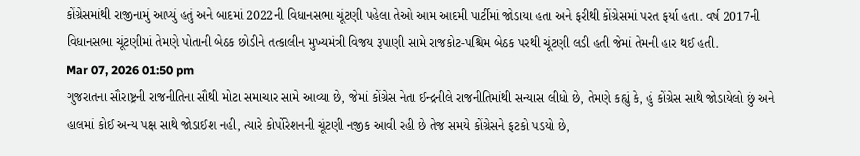કોંગ્રેસમાંથી રાજીનામું આપ્યું હતું અને બાદમાં 2022ની વિધાનસભા ચૂંટણી પહેલા તેઓ આમ આદમી પાર્ટીમાં જોડાયા હતા અને ફરીથી કોંગ્રેસમાં પરત ફર્યા હતા. વર્ષ 2017ની વિધાનસભા ચૂંટણીમાં તેમણે પોતાની બેઠક છોડીને તત્કાલીન મુખ્યમંત્રી વિજય રૂપાણી સામે રાજકોટ-પશ્ચિમ બેઠક પરથી ચૂંટણી લડી હતી જેમાં તેમની હાર થઈ હતી.
Mar 07, 2026 01:50 pm
ગુજરાતના સૌરાષ્ટ્રની રાજનીતિના સૌથી મોટા સમાચાર સામે આવ્યા છે, જેમાં કોંગ્રેસ નેતા ઈન્દ્રનીલે રાજનીતિમાંથી સન્યાસ લીધો છે, તેમણે કહ્યું કે, હું કોંગ્રેસ સાથે જોડાયેલો છું અને હાલમાં કોઈ અન્ય પક્ષ સાથે જોડાઈશ નહી, ત્યારે કોર્પોરેશનની ચૂંટણી નજીક આવી રહી છે તેજ સમયે કોંગ્રેસને ફટકો પડયો છે,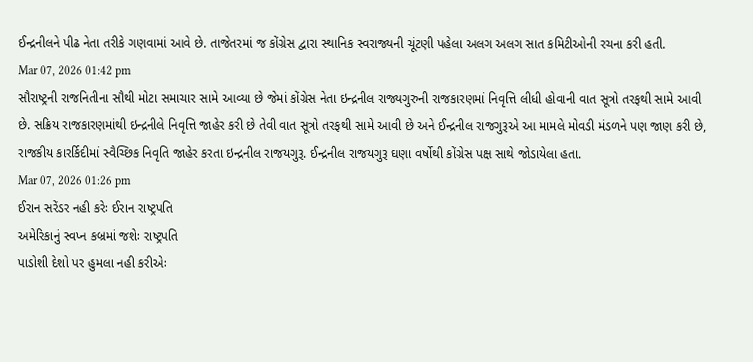ઈન્દ્રનીલને પીઢ નેતા તરીકે ગણવામાં આવે છે. તાજેતરમાં જ કોંગ્રેસ દ્વારા સ્થાનિક સ્વરાજ્યની ચૂંટણી પહેલા અલગ અલગ સાત કમિટીઓની રચના કરી હતી.
Mar 07, 2026 01:42 pm
સૌરાષ્ટ્રની રાજનિતીના સૌથી મોટા સમાચાર સામે આવ્યા છે જેમાં કોંગ્રેસ નેતા ઇન્દ્રનીલ રાજ્યગુરુની રાજકારણમાં નિવૃત્તિ લીધી હોવાની વાત સૂત્રો તરફથી સામે આવી છે. સક્રિય રાજકારણમાંથી ઇન્દ્રનીલે નિવૃત્તિ જાહેર કરી છે તેવી વાત સૂત્રો તરફથી સામે આવી છે અને ઈન્દ્રનીલ રાજગુરૂએ આ મામલે મોવડી મંડળને પણ જાણ કરી છે, રાજકીય કારર્કિદીમાં સ્વૈચ્છિક નિવૃતિ જાહેર કરતા ઇન્દ્રનીલ રાજયગુરૂ. ઈન્દ્રનીલ રાજયગુરૂ ઘણા વર્ષોથી કોંગ્રેસ પક્ષ સાથે જોડાયેલા હતા.
Mar 07, 2026 01:26 pm
ઈરાન સરેંડર નહી કરેઃ ઈરાન રાષ્ટ્રપતિ
અમેરિકાનું સ્વપ્ન કબ્રમાં જશેઃ રાષ્ટ્રપતિ
પાડોશી દેશો પર હુમલા નહી કરીએઃ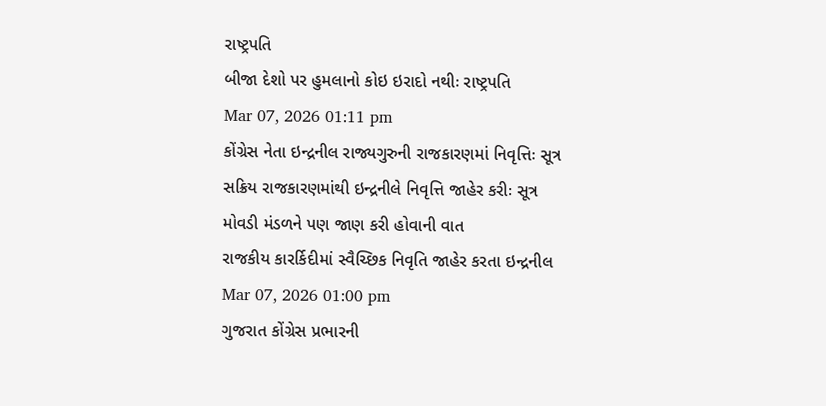રાષ્ટ્રપતિ
બીજા દેશો પર હુમલાનો કોઇ ઇરાદો નથીઃ રાષ્ટ્રપતિ
Mar 07, 2026 01:11 pm
કોંગ્રેસ નેતા ઇન્દ્રનીલ રાજ્યગુરુની રાજકારણમાં નિવૃત્તિઃ સૂત્ર
સક્રિય રાજકારણમાંથી ઇન્દ્રનીલે નિવૃત્તિ જાહેર કરીઃ સૂત્ર
મોવડી મંડળને પણ જાણ કરી હોવાની વાત
રાજકીય કારર્કિદીમાં સ્વૈચ્છિક નિવૃતિ જાહેર કરતા ઇન્દ્રનીલ
Mar 07, 2026 01:00 pm
ગુજરાત કોંગ્રેસ પ્રભારની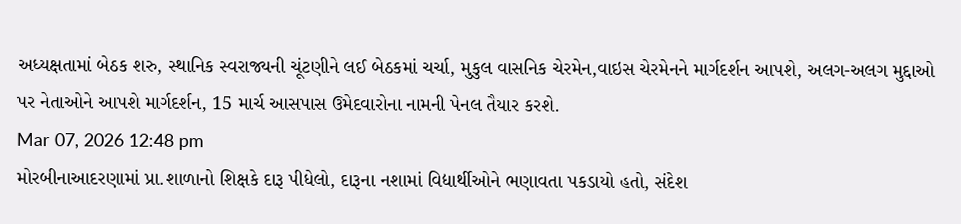અધ્યક્ષતામાં બેઠક શરુ, સ્થાનિક સ્વરાજ્યની ચૂંટણીને લઈ બેઠકમાં ચર્ચા, મુકુલ વાસનિક ચેરમેન,વાઇસ ચેરમેનને માર્ગદર્શન આપશે, અલગ-અલગ મુદ્દાઓ પર નેતાઓને આપશે માર્ગદર્શન, 15 માર્ચ આસપાસ ઉમેદવારોના નામની પેનલ તૈયાર કરશે.
Mar 07, 2026 12:48 pm
મોરબીનાઆદરણામાં પ્રા.શાળાનો શિક્ષકે દારૂ પીધેલો, દારૂના નશામાં વિદ્યાર્થીઓને ભણાવતા પકડાયો હતો, સંદેશ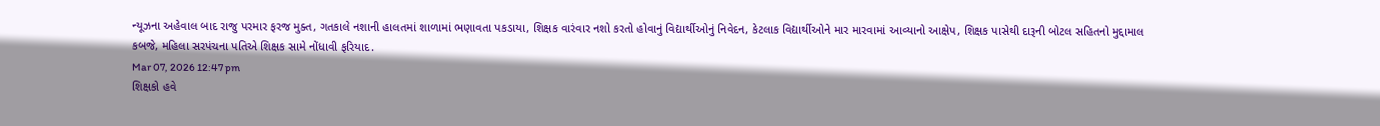ન્યૂઝના અહેવાલ બાદ રાજુ પરમાર ફરજ મુક્ત, ગતકાલે નશાની હાલતમાં શાળામાં ભણાવતા પકડાયા, શિક્ષક વારંવાર નશો કરતો હોવાનું વિદ્યાર્થીઓનું નિવેદન, કેટલાક વિદ્યાર્થીઓને માર મારવામાં આવ્યાનો આક્ષેપ, શિક્ષક પાસેથી દારૂની બોટલ સહિતનો મુદ્દામાલ કબજે, મહિલા સરપંચના પતિએ શિક્ષક સામે નોંધાવી ફરિયાદ.
Mar 07, 2026 12:47 pm
શિક્ષકો હવે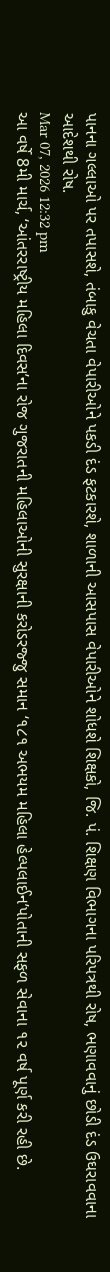પાનના ગલ્લાઓ પર તપાસશે, તંબાકુ વેચતા વેપારીઓને પકડી દંડ ફટકારશે, શાળાની આસપાસ વેપારીઓને શોધશે શિક્ષકો, જિ. પં. શિક્ષણ વિભાગના પરિપત્રથી રોષ, ભણાવવાનું છોડી દંડ ઉઘરાવવાના આદેશથી રોષ.
Mar 07, 2026 12:32 pm
આ વર્ષે 8મી માર્ચ, ‘આંતરરાષ્ટ્રીય મહિલા દિવસ’ના રોજ ગુજરાતની મહિલાઓની સુરક્ષાની કરોડરજ્જુ સમાન ‘૧૮૧ અભયમ મહિલા હેલ્પલાઈન’પોતાની સફળ સેવાના ૧૨ વર્ષ પૂર્ણ કરી રહી છે.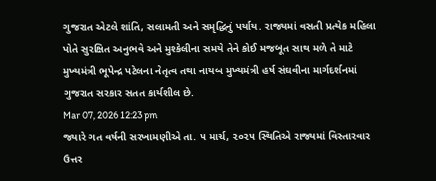ગુજરાત એટલે શાંતિ, સલામતી અને સમૃદ્ધિનું પર્યાય. રાજ્યમાં વસતી પ્રત્યેક મહિલા પોતે સુરક્ષિત અનુભવે અને મુશ્કેલીના સમયે તેને કોઈ મજબૂત સાથ મળે તે માટે મુખ્યમંત્રી ભૂપેન્દ્ર પટેલના નેતૃત્વ તથા નાયબ મુખ્યમંત્રી હર્ષ સંઘવીના માર્ગદર્શનમાં ગુજરાત સરકાર સતત કાર્યશીલ છે.
Mar 07, 2026 12:23 pm
જ્યારે ગત વર્ષની સરખામણીએ તા. ૫ માર્ચ, ૨૦૨૫ સ્થિતિએ રાજ્યમાં વિસ્તારવાર ઉત્તર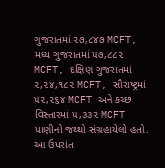ગુજરાતમાં ૨૭,૮૪૭ MCFT, મધ્ય ગુજરાતમાં ૫૭,૮૮૨ MCFT, દક્ષિણ ગુજરાતમાં ૨,૨૪,૧૮૨ MCFT, સૌરાષ્ટ્રમાં ૫૨,૨૬૪ MCFT અને કચ્છ વિસ્તારમાં ૫,૩૩૨ MCFT પાણીનો જથ્થો સંગ્રહાયેલો હતો. આ ઉપરાંત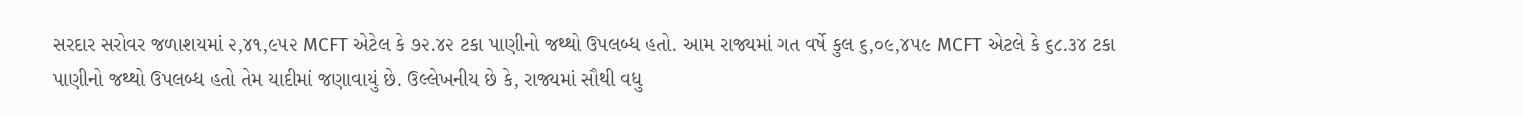સરદાર સરોવર જળાશયમાં ૨,૪૧,૯૫૨ MCFT એટેલ કે ૭૨.૪૨ ટકા પાણીનો જથ્થો ઉપલબ્ધ હતો. આમ રાજ્યમાં ગત વર્ષે કુલ ૬,૦૯,૪૫૯ MCFT એટલે કે ૬૮.૩૪ ટકા પાણીનો જથ્થો ઉપલબ્ધ હતો તેમ યાદીમાં જણાવાયું છે. ઉલ્લેખનીય છે કે, રાજ્યમાં સૌથી વધુ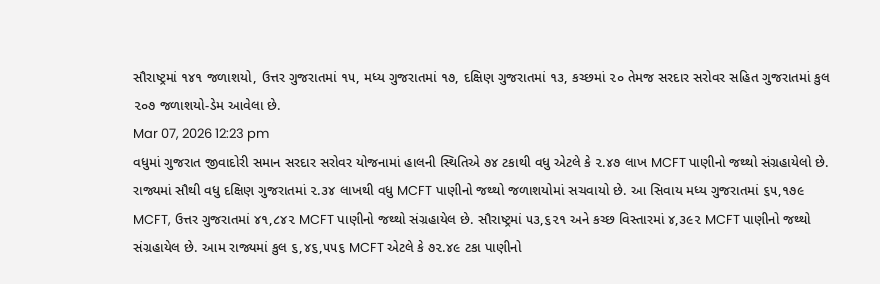સૌરાષ્ટ્રમાં ૧૪૧ જળાશયો, ઉત્તર ગુજરાતમાં ૧૫, મધ્ય ગુજરાતમાં ૧૭, દક્ષિણ ગુજરાતમાં ૧૩, કચ્છમાં ૨૦ તેમજ સરદાર સરોવર સહિત ગુજરાતમાં કુલ ૨૦૭ જળાશયો-ડેમ આવેલા છે.
Mar 07, 2026 12:23 pm
વધુમાં ગુજરાત જીવાદોરી સમાન સરદાર સરોવર યોજનામાં હાલની સ્થિતિએ ૭૪ ટકાથી વધુ એટલે કે ૨.૪૭ લાખ MCFT પાણીનો જથ્થો સંગ્રહાયેલો છે. રાજ્યમાં સૌથી વધુ દક્ષિણ ગુજરાતમાં ૨.૩૪ લાખથી વધુ MCFT પાણીનો જથ્થો જળાશયોમાં સચવાયો છે. આ સિવાય મધ્ય ગુજરાતમાં ૬૫,૧૭૯ MCFT, ઉત્તર ગુજરાતમાં ૪૧,૮૪૨ MCFT પાણીનો જથ્થો સંગ્રહાયેલ છે. સૌરાષ્ટ્રમાં ૫૩,૬૨૧ અને કચ્છ વિસ્તારમાં ૪,૩૯૨ MCFT પાણીનો જથ્થો સંગ્રહાયેલ છે. આમ રાજ્યમાં કુલ ૬,૪૬,૫૫૬ MCFT એટલે કે ૭૨.૪૯ ટકા પાણીનો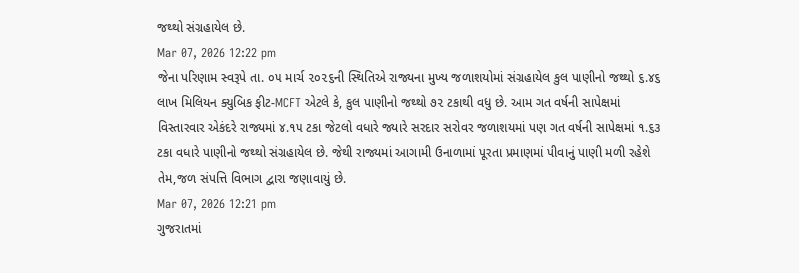જથ્થો સંગ્રહાયેલ છે.
Mar 07, 2026 12:22 pm
જેના પરિણામ સ્વરૂપે તા. ૦૫ માર્ચ ૨૦૨૬ની સ્થિતિએ રાજ્યના મુખ્ય જળાશયોમાં સંગ્રહાયેલ કુલ પાણીનો જથ્થો ૬.૪૬ લાખ મિલિયન ક્યુબિક ફીટ-MCFT એટલે કે, કુલ પાણીનો જથ્થો ૭૨ ટકાથી વધુ છે. આમ ગત વર્ષની સાપેક્ષમાં વિસ્તારવાર એકંદરે રાજ્યમાં ૪.૧૫ ટકા જેટલો વધારે જ્યારે સરદાર સરોવર જળાશયમાં પણ ગત વર્ષની સાપેક્ષમાં ૧.૬૩ ટકા વધારે પાણીનો જથ્થો સંગ્રહાયેલ છે. જેથી રાજ્યમાં આગામી ઉનાળામાં પૂરતા પ્રમાણમાં પીવાનું પાણી મળી રહેશે તેમ,જળ સંપત્તિ વિભાગ દ્વારા જણાવાયું છે.
Mar 07, 2026 12:21 pm
ગુજરાતમાં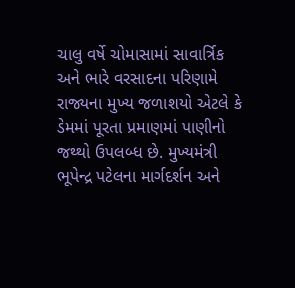ચાલુ વર્ષે ચોમાસામાં સાવાર્ત્રિક અને ભારે વરસાદના પરિણામે રાજ્યના મુખ્ય જળાશયો એટલે કે ડેમમાં પૂરતા પ્રમાણમાં પાણીનો જથ્થો ઉપલબ્ધ છે. મુખ્યમંત્રી ભૂપેન્દ્ર પટેલના માર્ગદર્શન અને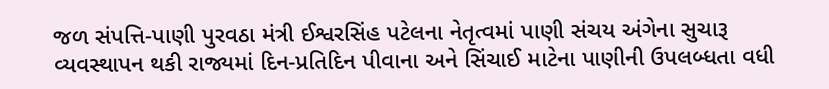જળ સંપત્તિ-પાણી પુરવઠા મંત્રી ઈશ્વરસિંહ પટેલના નેતૃત્વમાં પાણી સંચય અંગેના સુચારૂ વ્યવસ્થાપન થકી રાજ્યમાં દિન-પ્રતિદિન પીવાના અને સિંચાઈ માટેના પાણીની ઉપલબ્ધતા વધી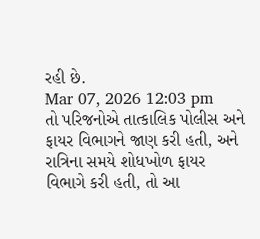રહી છે.
Mar 07, 2026 12:03 pm
તો પરિજનોએ તાત્કાલિક પોલીસ અને ફાયર વિભાગને જાણ કરી હતી, અને રાત્રિના સમયે શોધખોળ ફાયર વિભાગે કરી હતી, તો આ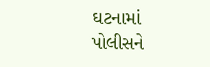ઘટનામાં પોલીસને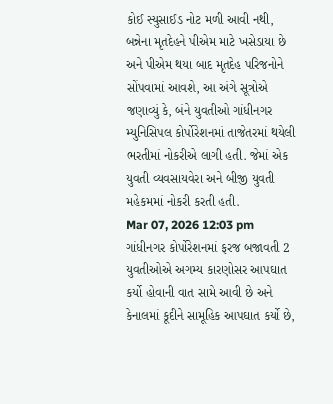કોઈ સ્યુસાઈડ નોટ મળી આવી નથી, બન્નેના મૃતદેહને પીએમ માટે ખસેડાયા છે અને પીએમ થયા બાદ મૃતદેહ પરિજનોને સોંપવામાં આવશે, આ અંગે સૂત્રોએ જણાવ્યું કે, બંને યુવતીઓ ગાંધીનગર મ્યુનિસિપલ કોર્પોરેશનમાં તાજેતરમાં થયેલી ભરતીમાં નોકરીએ લાગી હતી. જેમાં એક યુવતી વ્યવસાયવેરા અને બીજી યુવતી મહેકમમાં નોકરી કરતી હતી.
Mar 07, 2026 12:03 pm
ગાંધીનગર કોર્પોરેશનમાં ફરજ બજાવતી 2 યુવતીઓએ અગમ્ય કારણોસર આપઘાત કર્યો હોવાની વાત સામે આવી છે અને કેનાલમાં કૂદીને સામૂહિક આપઘાત કર્યો છે,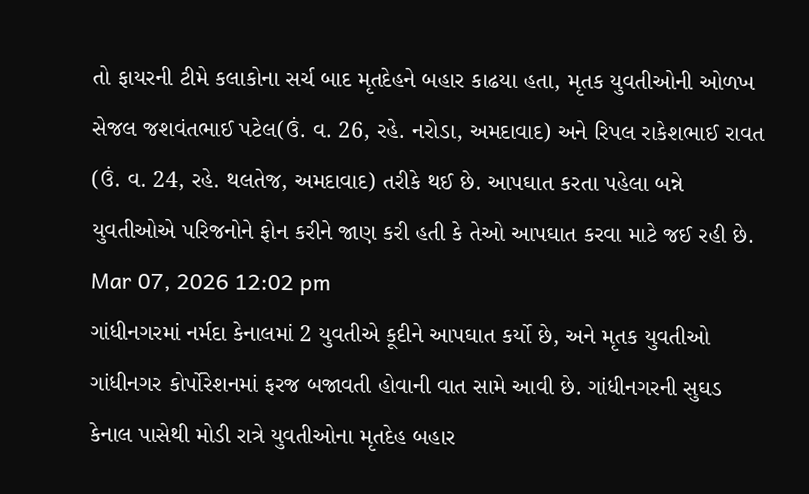તો ફાયરની ટીમે કલાકોના સર્ચ બાદ મૃતદેહને બહાર કાઢયા હતા, મૃતક યુવતીઓની ઓળખ સેજલ જશવંતભાઈ પટેલ(ઉં. વ. 26, રહે. નરોડા, અમદાવાદ) અને રિપલ રાકેશભાઈ રાવત (ઉં. વ. 24, રહે. થલતેજ, અમદાવાદ) તરીકે થઈ છે. આપઘાત કરતા પહેલા બન્ને યુવતીઓએ પરિજનોને ફોન કરીને જાણ કરી હતી કે તેઓ આપઘાત કરવા માટે જઈ રહી છે.
Mar 07, 2026 12:02 pm
ગાંધીનગરમાં નર્મદા કેનાલમાં 2 યુવતીએ કૂદીને આપઘાત કર્યો છે, અને મૃતક યુવતીઓ ગાંધીનગર કોર્પોરેશનમાં ફરજ બજાવતી હોવાની વાત સામે આવી છે. ગાંધીનગરની સુઘડ કેનાલ પાસેથી મોડી રાત્રે યુવતીઓના મૃતદેહ બહાર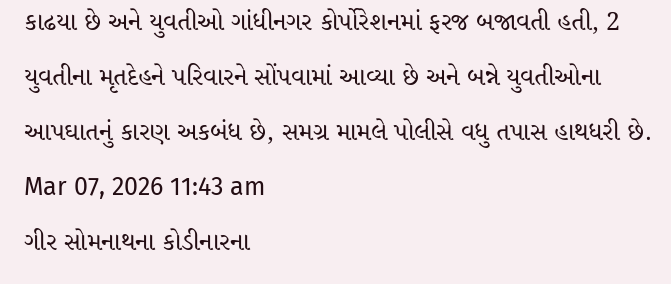કાઢયા છે અને યુવતીઓ ગાંધીનગર કોર્પોરેશનમાં ફરજ બજાવતી હતી, 2 યુવતીના મૃતદેહને પરિવારને સોંપવામાં આવ્યા છે અને બન્ને યુવતીઓના આપઘાતનું કારણ અકબંધ છે, સમગ્ર મામલે પોલીસે વધુ તપાસ હાથધરી છે.
Mar 07, 2026 11:43 am
ગીર સોમનાથના કોડીનારના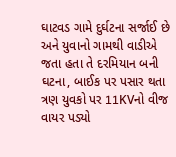ઘાટવડ ગામે દુર્ઘટના સર્જાઈ છે અને યુવાનો ગામથી વાડીએ જતા હતા તે દરમિયાન બની ઘટના, બાઈક પર પસાર થતા ત્રણ યુવકો પર 11KVનો વીજ વાયર પડ્યો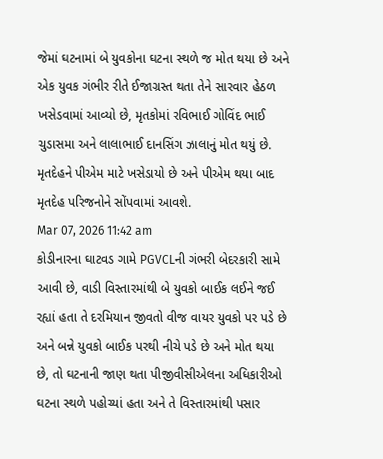જેમાં ઘટનામાં બે યુવકોના ઘટના સ્થળે જ મોત થયા છે અને એક યુવક ગંભીર રીતે ઈજાગ્રસ્ત થતા તેને સારવાર હેઠળ ખસેડવામાં આવ્યો છે, મૃતકોમાં રવિભાઈ ગોવિંદ ભાઈ ચુડાસમા અને લાલાભાઈ દાનસિંગ ઝાલાનું મોત થયું છે. મૃતદેહને પીએમ માટે ખસેડાયો છે અને પીએમ થયા બાદ મૃતદેહ પરિજનોને સોંપવામાં આવશે.
Mar 07, 2026 11:42 am
કોડીનારના ઘાટવડ ગામે PGVCLની ગંભરી બેદરકારી સામે આવી છે, વાડી વિસ્તારમાંથી બે યુવકો બાઈક લઈને જઈ રહ્યાં હતા તે દરમિયાન જીવતો વીજ વાયર યુવકો પર પડે છે અને બન્ને યુવકો બાઈક પરથી નીચે પડે છે અને મોત થયા છે, તો ઘટનાની જાણ થતા પીજીવીસીએલના અધિકારીઓ ઘટના સ્થળે પહોચ્યાં હતા અને તે વિસ્તારમાંથી પસાર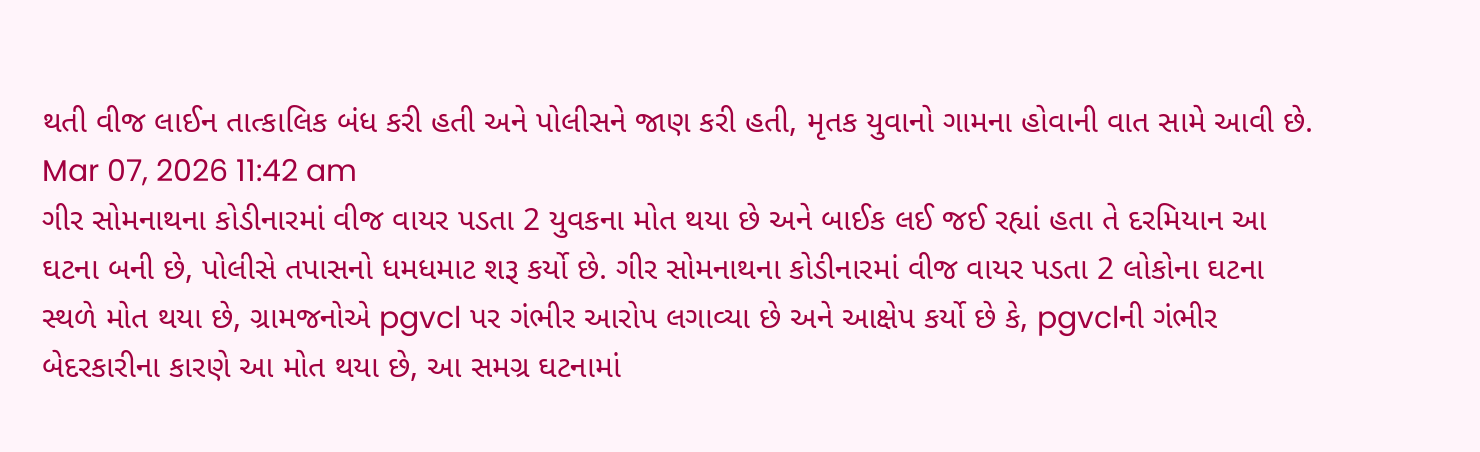થતી વીજ લાઈન તાત્કાલિક બંધ કરી હતી અને પોલીસને જાણ કરી હતી, મૃતક યુવાનો ગામના હોવાની વાત સામે આવી છે.
Mar 07, 2026 11:42 am
ગીર સોમનાથના કોડીનારમાં વીજ વાયર પડતા 2 યુવકના મોત થયા છે અને બાઈક લઈ જઈ રહ્યાં હતા તે દરમિયાન આ ઘટના બની છે, પોલીસે તપાસનો ધમધમાટ શરૂ કર્યો છે. ગીર સોમનાથના કોડીનારમાં વીજ વાયર પડતા 2 લોકોના ઘટના સ્થળે મોત થયા છે, ગ્રામજનોએ pgvcl પર ગંભીર આરોપ લગાવ્યા છે અને આક્ષેપ કર્યો છે કે, pgvclની ગંભીર બેદરકારીના કારણે આ મોત થયા છે, આ સમગ્ર ઘટનામાં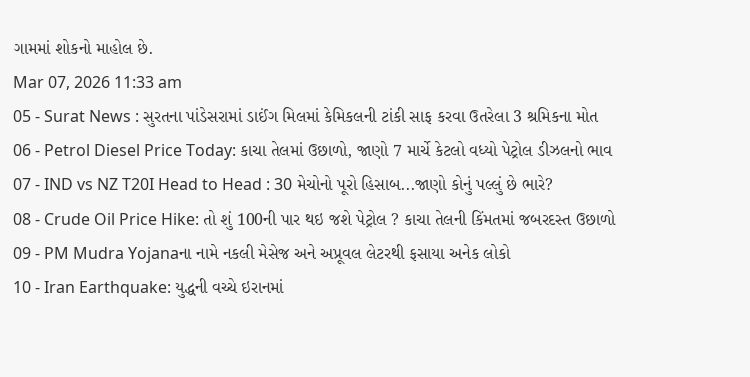ગામમાં શોકનો માહોલ છે.
Mar 07, 2026 11:33 am
05 - Surat News : સુરતના પાંડેસરામાં ડાઈંગ મિલમાં કેમિકલની ટાંકી સાફ કરવા ઉતરેલા 3 શ્રમિકના મોત
06 - Petrol Diesel Price Today: કાચા તેલમાં ઉછાળો, જાણો 7 માર્ચે કેટલો વધ્યો પેટ્રોલ ડીઝલનો ભાવ
07 - IND vs NZ T20I Head to Head : 30 મેચોનો પૂરો હિસાબ...જાણો કોનું પલ્લું છે ભારે?
08 - Crude Oil Price Hike: તો શું 100ની પાર થઇ જશે પેટ્રોલ ? કાચા તેલની કિંમતમાં જબરદસ્ત ઉછાળો
09 - PM Mudra Yojanaના નામે નકલી મેસેજ અને અપ્રૂવલ લેટરથી ફસાયા અનેક લોકો
10 - Iran Earthquake: યુદ્ધની વચ્ચે ઇરાનમાં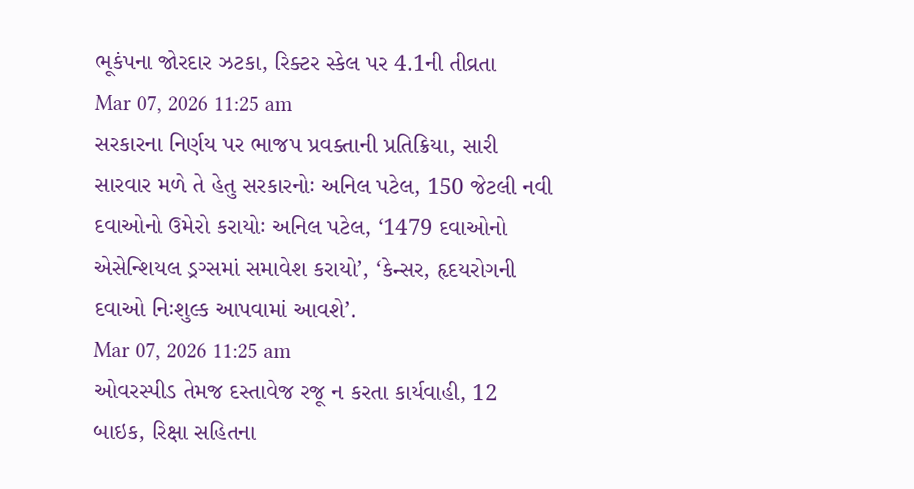ભૂકંપના જોરદાર ઝટકા, રિક્ટર સ્કેલ પર 4.1ની તીવ્રતા
Mar 07, 2026 11:25 am
સરકારના નિર્ણય પર ભાજપ પ્રવક્તાની પ્રતિક્રિયા, સારી સારવાર મળે તે હેતુ સરકારનોઃ અનિલ પટેલ, 150 જેટલી નવી દવાઓનો ઉમેરો કરાયોઃ અનિલ પટેલ, ‘1479 દવાઓનો એસેન્શિયલ ડ્રગ્સમાં સમાવેશ કરાયો’, ‘કેન્સર, હૃદયરોગની દવાઓ નિઃશુલ્ક આપવામાં આવશે’.
Mar 07, 2026 11:25 am
ઓવરસ્પીડ તેમજ દસ્તાવેજ રજૂ ન કરતા કાર્યવાહી, 12 બાઇક, રિક્ષા સહિતના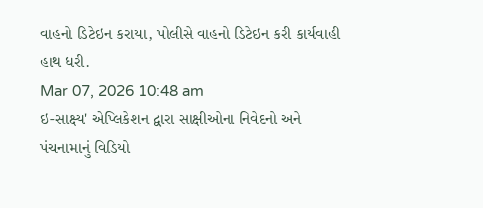વાહનો ડિટેઇન કરાયા, પોલીસે વાહનો ડિટેઇન કરી કાર્યવાહી હાથ ધરી.
Mar 07, 2026 10:48 am
ઇ-સાક્ષ્ય' એપ્લિકેશન દ્વારા સાક્ષીઓના નિવેદનો અને પંચનામાનું વિડિયો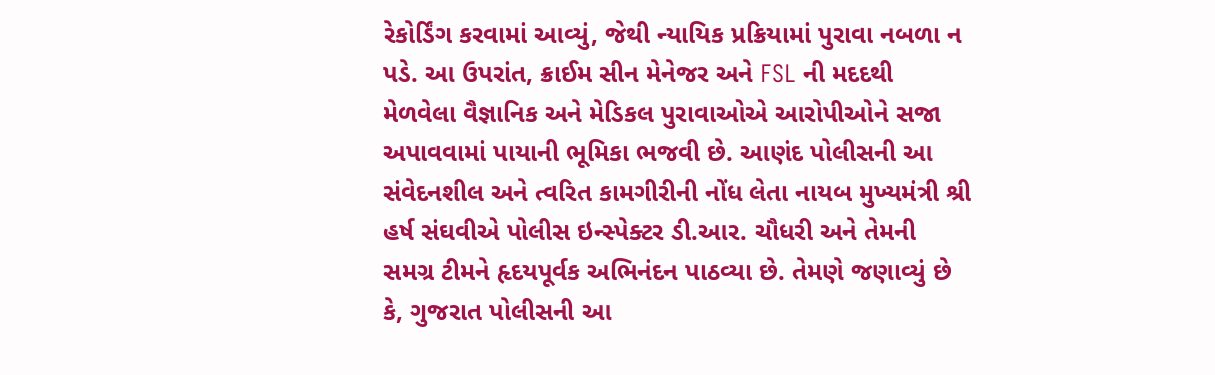રેકોર્ડિંગ કરવામાં આવ્યું, જેથી ન્યાયિક પ્રક્રિયામાં પુરાવા નબળા ન પડે. આ ઉપરાંત, ક્રાઈમ સીન મેનેજર અને FSL ની મદદથી મેળવેલા વૈજ્ઞાનિક અને મેડિકલ પુરાવાઓએ આરોપીઓને સજા અપાવવામાં પાયાની ભૂમિકા ભજવી છે. આણંદ પોલીસની આ સંવેદનશીલ અને ત્વરિત કામગીરીની નોંધ લેતા નાયબ મુખ્યમંત્રી શ્રી હર્ષ સંઘવીએ પોલીસ ઇન્સ્પેક્ટર ડી.આર. ચૌધરી અને તેમની સમગ્ર ટીમને હૃદયપૂર્વક અભિનંદન પાઠવ્યા છે. તેમણે જણાવ્યું છે કે, ગુજરાત પોલીસની આ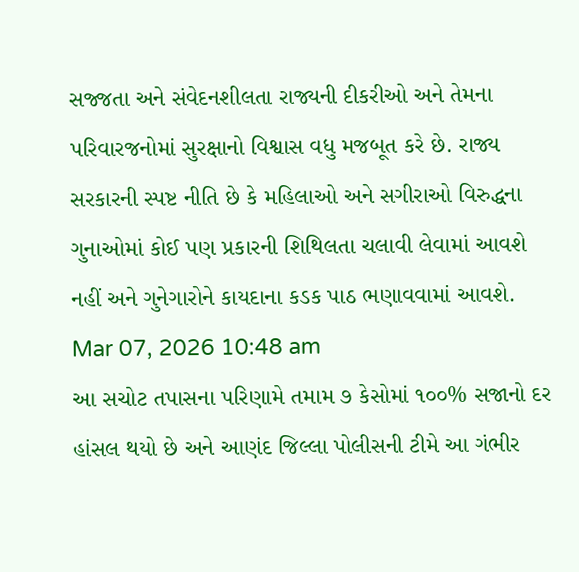સજ્જતા અને સંવેદનશીલતા રાજ્યની દીકરીઓ અને તેમના પરિવારજનોમાં સુરક્ષાનો વિશ્વાસ વધુ મજબૂત કરે છે. રાજ્ય સરકારની સ્પષ્ટ નીતિ છે કે મહિલાઓ અને સગીરાઓ વિરુદ્ધના ગુનાઓમાં કોઈ પણ પ્રકારની શિથિલતા ચલાવી લેવામાં આવશે નહીં અને ગુનેગારોને કાયદાના કડક પાઠ ભણાવવામાં આવશે.
Mar 07, 2026 10:48 am
આ સચોટ તપાસના પરિણામે તમામ ૭ કેસોમાં ૧૦૦% સજાનો દર હાંસલ થયો છે અને આણંદ જિલ્લા પોલીસની ટીમે આ ગંભીર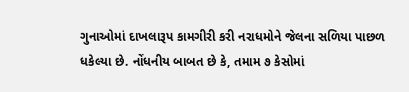ગુનાઓમાં દાખલારૂપ કામગીરી કરી નરાધમોને જેલના સળિયા પાછળ ધકેલ્યા છે. નોંધનીય બાબત છે કે, તમામ ૭ કેસોમાં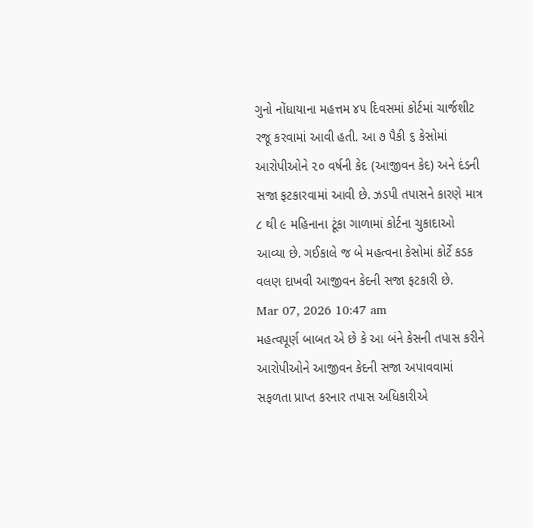ગુનો નોંધાયાના મહત્તમ ૪૫ દિવસમાં કોર્ટમાં ચાર્જશીટ રજૂ કરવામાં આવી હતી. આ ૭ પૈકી ૬ કેસોમાં આરોપીઓને ૨૦ વર્ષની કેદ (આજીવન કેદ) અને દંડની સજા ફટકારવામાં આવી છે. ઝડપી તપાસને કારણે માત્ર ૮ થી ૯ મહિનાના ટૂંકા ગાળામાં કોર્ટના ચુકાદાઓ આવ્યા છે. ગઈકાલે જ બે મહત્વના કેસોમાં કોર્ટે કડક વલણ દાખવી આજીવન કેદની સજા ફટકારી છે.
Mar 07, 2026 10:47 am
મહત્વપૂર્ણ બાબત એ છે કે આ બંને કેસની તપાસ કરીને આરોપીઓને આજીવન કેદની સજા અપાવવામાં સફળતા પ્રાપ્ત કરનાર તપાસ અધિકારીએ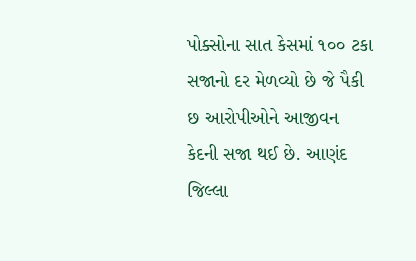પોક્સોના સાત કેસમાં ૧૦૦ ટકા સજાનો દર મેળવ્યો છે જે પૈકી છ આરોપીઓને આજીવન કેદની સજા થઈ છે. આણંદ જિલ્લા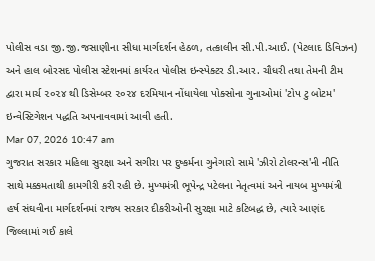પોલીસ વડા જી.જી.જસાણીના સીધા માર્ગદર્શન હેઠળ, તત્કાલીન સી.પી.આઈ. (પેટલાદ ડિવિઝન) અને હાલ બોરસદ પોલીસ સ્ટેશનમાં કાર્યરત પોલીસ ઇન્સ્પેક્ટર ડી.આર. ચૌધરી તથા તેમની ટીમ દ્વારા માર્ચ ૨૦૨૪ થી ડિસેમ્બર ૨૦૨૪ દરમિયાન નોંધાયેલા પોક્સોના ગુનાઓમાં 'ટોપ ટુ બોટમ' ઇન્વેસ્ટિગેશન પદ્ધતિ અપનાવવામાં આવી હતી.
Mar 07, 2026 10:47 am
ગુજરાત સરકાર મહિલા સુરક્ષા અને સગીરા પર દુષ્કર્મના ગુનેગારો સામે 'ઝીરો ટોલરન્સ'ની નીતિ સાથે મક્કમતાથી કામગીરી કરી રહી છે. મુખ્યમંત્રી ભૂપેન્દ્ર પટેલના નેતૃત્વમાં અને નાયબ મુખ્યમંત્રી હર્ષ સંઘવીના માર્ગદર્શનમાં રાજ્ય સરકાર દીકરીઓની સુરક્ષા માટે કટિબદ્ધ છે, ત્યારે આણંદ જિલ્લામાં ગઈ કાલે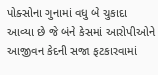પોક્સોના ગુનામાં વધુ બે ચુકાદા આવ્યા છે જે બંને કેસમાં આરોપીઓને આજીવન કેદની સજા ફટકારવામાં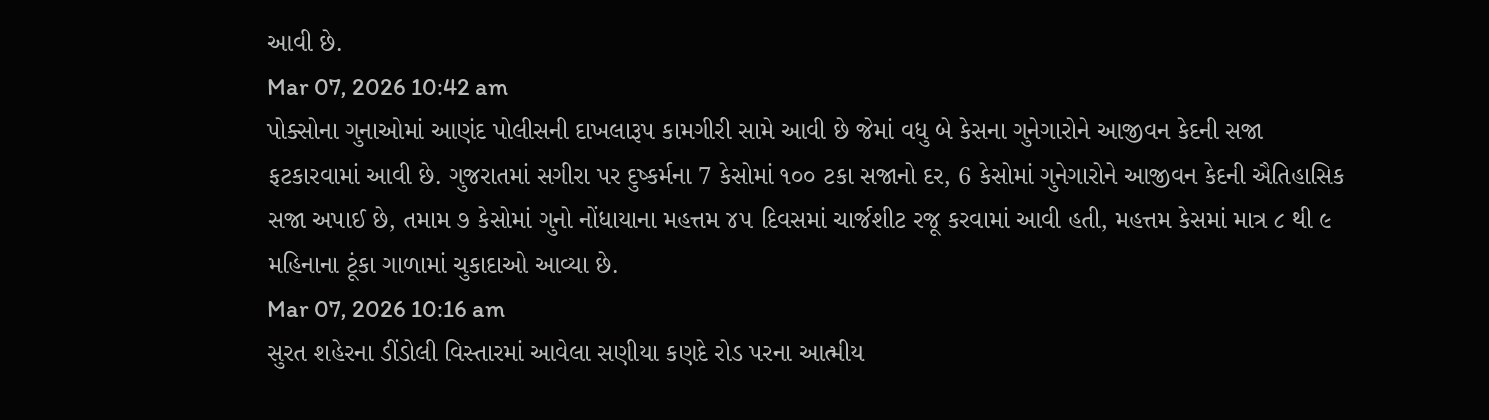આવી છે.
Mar 07, 2026 10:42 am
પોક્સોના ગુનાઓમાં આણંદ પોલીસની દાખલારૂપ કામગીરી સામે આવી છે જેમાં વધુ બે કેસના ગુનેગારોને આજીવન કેદની સજા ફટકારવામાં આવી છે. ગુજરાતમાં સગીરા પર દુષ્કર્મના 7 કેસોમાં ૧૦૦ ટકા સજાનો દર, 6 કેસોમાં ગુનેગારોને આજીવન કેદની ઐતિહાસિક સજા અપાઈ છે, તમામ ૭ કેસોમાં ગુનો નોંધાયાના મહત્તમ ૪૫ દિવસમાં ચાર્જશીટ રજૂ કરવામાં આવી હતી, મહત્તમ કેસમાં માત્ર ૮ થી ૯ મહિનાના ટૂંકા ગાળામાં ચુકાદાઓ આવ્યા છે.
Mar 07, 2026 10:16 am
સુરત શહેરના ડીંડોલી વિસ્તારમાં આવેલા સણીયા કણદે રોડ પરના આત્મીય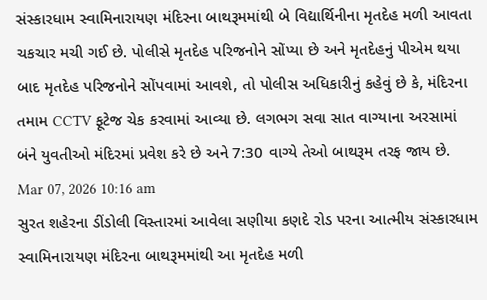સંસ્કારધામ સ્વામિનારાયણ મંદિરના બાથરૂમમાંથી બે વિદ્યાર્થિનીના મૃતદેહ મળી આવતા ચકચાર મચી ગઈ છે. પોલીસે મૃતદેહ પરિજનોને સોંપ્યા છે અને મૃતદેહનું પીએમ થયા બાદ મૃતદેહ પરિજનોને સોંપવામાં આવશે, તો પોલીસ અધિકારીનું કહેવું છે કે, મંદિરના તમામ CCTV ફૂટેજ ચેક કરવામાં આવ્યા છે. લગભગ સવા સાત વાગ્યાના અરસામાં બંને યુવતીઓ મંદિરમાં પ્રવેશ કરે છે અને 7:30 વાગ્યે તેઓ બાથરૂમ તરફ જાય છે.
Mar 07, 2026 10:16 am
સુરત શહેરના ડીંડોલી વિસ્તારમાં આવેલા સણીયા કણદે રોડ પરના આત્મીય સંસ્કારધામ સ્વામિનારાયણ મંદિરના બાથરૂમમાંથી આ મૃતદેહ મળી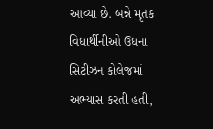આવ્યા છે. બન્ને મૃતક વિધાર્થીનીઓ ઉધના સિટીઝન કોલેજમાં અભ્યાસ કરતી હતી,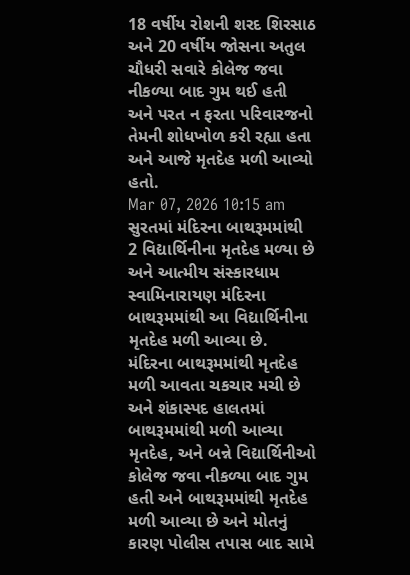18 વર્ષીય રોશની શરદ શિરસાઠ અને 20 વર્ષીય જોસના અતુલ ચૌધરી સવારે કોલેજ જવા નીકળ્યા બાદ ગુમ થઈ હતી અને પરત ન ફરતા પરિવારજનો તેમની શોધખોળ કરી રહ્યા હતા અને આજે મૃતદેહ મળી આવ્યો હતો.
Mar 07, 2026 10:15 am
સુરતમાં મંદિરના બાથરૂમમાંથી 2 વિદ્યાર્થિનીના મૃતદેહ મળ્યા છે અને આત્મીય સંસ્કારધામ સ્વામિનારાયણ મંદિરના બાથરૂમમાંથી આ વિદ્યાર્થિનીના મૃતદેહ મળી આવ્યા છે. મંદિરના બાથરૂમમાંથી મૃતદેહ મળી આવતા ચકચાર મચી છે અને શંકાસ્પદ હાલતમાં બાથરૂમમાંથી મળી આવ્યા મૃતદેહ, અને બન્ને વિદ્યાર્થિનીઓ કોલેજ જવા નીકળ્યા બાદ ગુમ હતી અને બાથરૂમમાંથી મૃતદેહ મળી આવ્યા છે અને મોતનું કારણ પોલીસ તપાસ બાદ સામે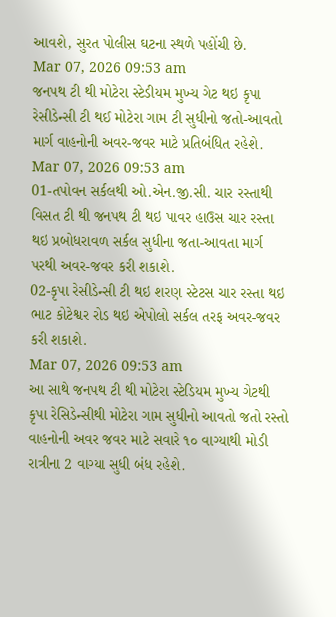આવશે, સુરત પોલીસ ઘટના સ્થળે પહોંચી છે.
Mar 07, 2026 09:53 am
જનપથ ટી થી મોટેરા સ્ટેડીયમ મુખ્ય ગેટ થઇ કૃપા રેસીડેન્સી ટી થઈ મોટેરા ગામ ટી સુધીનો જતો-આવતો માર્ગ વાહનોની અવર-જવર માટે પ્રતિબંધિત રહેશે.
Mar 07, 2026 09:53 am
01-તપોવન સર્કલથી ઓ.એન.જી.સી. ચાર રસ્તાથી વિસત ટી થી જનપથ ટી થઇ પાવર હાઉસ ચાર રસ્તા થઇ પ્રબોધરાવળ સર્કલ સુધીના જતા-આવતા માર્ગ પરથી અવર-જવર કરી શકાશે.
02-કૃપા રેસીડેન્સી ટી થઇ શરણ સ્ટેટસ ચાર રસ્તા થઇ ભાટ કોટેશ્વર રોડ થઇ એપોલો સર્કલ તરફ અવર-જવર કરી શકાશે.
Mar 07, 2026 09:53 am
આ સાથે જનપથ ટી થી મોટેરા સ્ટેડિયમ મુખ્ય ગેટથી કૃપા રેસિડેન્સીથી મોટેરા ગામ સુધીનો આવતો જતો રસ્તો વાહનોની અવર જવર માટે સવારે ૧૦ વાગ્યાથી મોડી રાત્રીના 2 વાગ્યા સુધી બંધ રહેશે.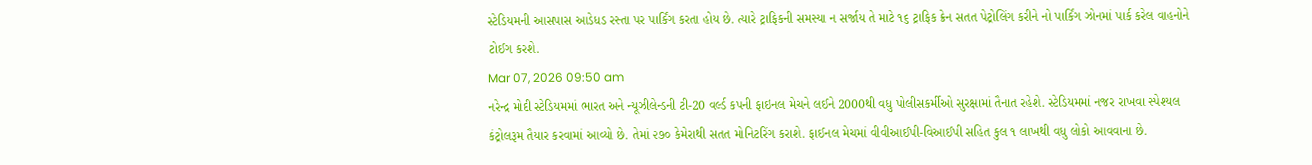સ્ટેડિયમની આસપાસ આડેધડ રસ્તા પર પાર્કિંગ કરતા હોય છે. ત્યારે ટ્રાફિકની સમસ્યા ન સર્જાય તે માટે ૧૬ ટ્રાફિક ક્રેન સતત પેટ્રોલિંગ કરીને નો પાર્કિંગ ઝોનમાં પાર્ક કરેલ વાહનોને ટોઈગ કરશે.
Mar 07, 2026 09:50 am
નરેન્દ્ર મોદી સ્ટેડિયમમાં ભારત અને ન્યૂઝીલેન્ડની ટી-20 વર્લ્ડ કપની ફાઇનલ મેચને લઈને 2000થી વધુ પોલીસકર્મીઓ સુરક્ષામાં તૈનાત રહેશે. સ્ટેડિયમમાં નજર રાખવા સ્પેશ્યલ કંટ્રોલરૂમ તૈયાર કરવામાં આવ્યો છે. તેમાં ૨૭૦ કેમેરાથી સતત મોનિટરિંગ કરાશે. ફાઈનલ મેચમાં વીવીઆઈપી-વિઆઈપી સહિત કુલ ૧ લાખથી વધુ લોકો આવવાના છે.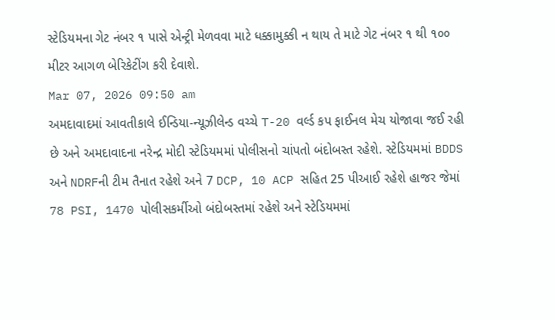સ્ટેડિયમના ગેટ નંબર ૧ પાસે એન્ટ્રી મેળવવા માટે ધક્કામુક્કી ન થાય તે માટે ગેટ નંબર ૧ થી ૧૦૦ મીટર આગળ બેરિકેટીંગ કરી દેવાશે.
Mar 07, 2026 09:50 am
અમદાવાદમાં આવતીકાલે ઈન્ડિયા-ન્યૂઝીલેન્ડ વચ્ચે T-20 વર્લ્ડ કપ ફાઈનલ મેચ યોજાવા જઈ રહી છે અને અમદાવાદના નરેન્દ્ર મોદી સ્ટેડિયમમાં પોલીસનો ચાંપતો બંદોબસ્ત રહેશે. સ્ટેડિયમમાં BDDS અને NDRFની ટીમ તૈનાત રહેશે અને 7 DCP, 10 ACP સહિત 25 પીઆઈ રહેશે હાજર જેમાં 78 PSI, 1470 પોલીસકર્મીઓ બંદોબસ્તમાં રહેશે અને સ્ટેડિયમમાં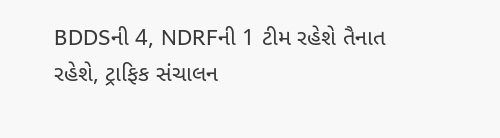BDDSની 4, NDRFની 1 ટીમ રહેશે તૈનાત રહેશે, ટ્રાફિક સંચાલન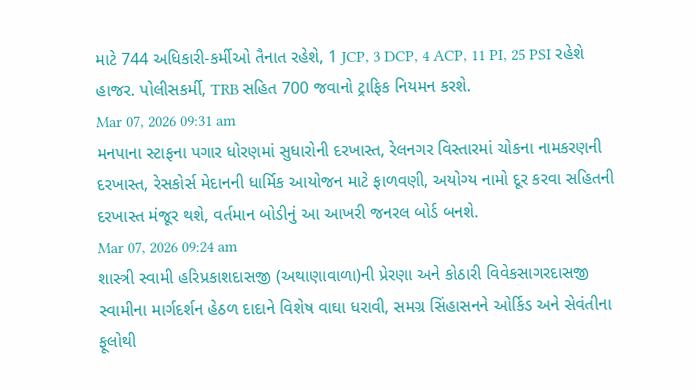માટે 744 અધિકારી-કર્મીઓ તૈનાત રહેશે, 1 JCP, 3 DCP, 4 ACP, 11 PI, 25 PSI રહેશે હાજર. પોલીસકર્મી, TRB સહિત 700 જવાનો ટ્રાફિક નિયમન કરશે.
Mar 07, 2026 09:31 am
મનપાના સ્ટાફના પગાર ધોરણમાં સુધારોની દરખાસ્ત, રેલનગર વિસ્તારમાં ચોકના નામકરણની દરખાસ્ત, રેસકોર્સ મેદાનની ધાર્મિક આયોજન માટે ફાળવણી, અયોગ્ય નામો દૂર કરવા સહિતની દરખાસ્ત મંજૂર થશે, વર્તમાન બોડીનું આ આખરી જનરલ બોર્ડ બનશે.
Mar 07, 2026 09:24 am
શાસ્ત્રી સ્વામી હરિપ્રકાશદાસજી (અથાણાવાળા)ની પ્રેરણા અને કોઠારી વિવેકસાગરદાસજી સ્વામીના માર્ગદર્શન હેઠળ દાદાને વિશેષ વાઘા ધરાવી, સમગ્ર સિંહાસનને ઓર્કિડ અને સેવંતીના ફૂલોથી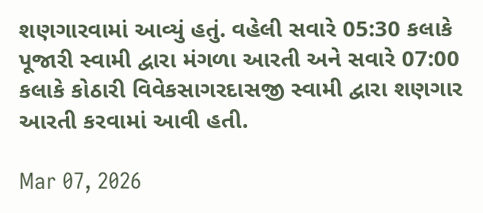શણગારવામાં આવ્યું હતું. વહેલી સવારે 05:30 કલાકે પૂજારી સ્વામી દ્વારા મંગળા આરતી અને સવારે 07:00 કલાકે કોઠારી વિવેકસાગરદાસજી સ્વામી દ્વારા શણગાર આરતી કરવામાં આવી હતી.

Mar 07, 2026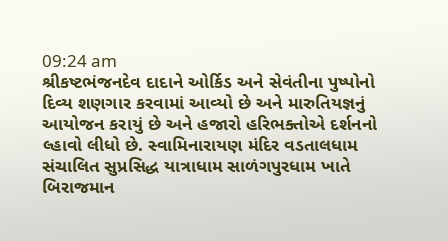09:24 am
શ્રીકષ્ટભંજનદેવ દાદાને ઓર્કિડ અને સેવંતીના પુષ્પોનો દિવ્ય શણગાર કરવામાં આવ્યો છે અને મારુતિયજ્ઞનું આયોજન કરાયું છે અને હજારો હરિભક્તોએ દર્શનનો લ્હાવો લીધો છે. સ્વામિનારાયણ મંદિર વડતાલધામ સંચાલિત સુપ્રસિદ્ધ યાત્રાધામ સાળંગપુરધામ ખાતે બિરાજમાન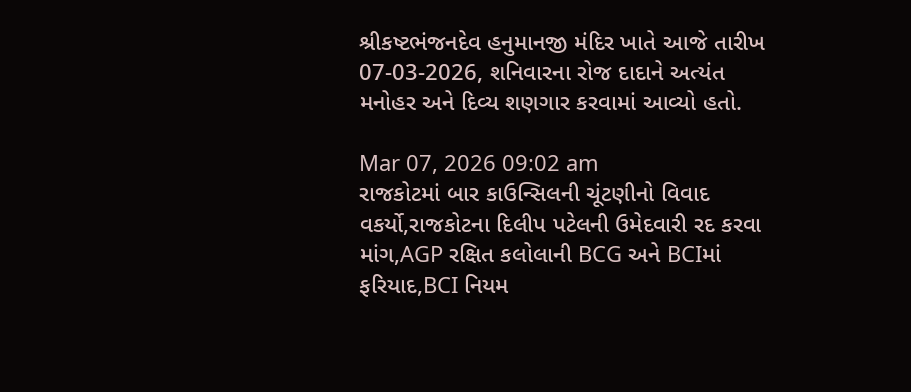શ્રીકષ્ટભંજનદેવ હનુમાનજી મંદિર ખાતે આજે તારીખ 07-03-2026, શનિવારના રોજ દાદાને અત્યંત મનોહર અને દિવ્ય શણગાર કરવામાં આવ્યો હતો.

Mar 07, 2026 09:02 am
રાજકોટમાં બાર કાઉન્સિલની ચૂંટણીનો વિવાદ વકર્યો,રાજકોટના દિલીપ પટેલની ઉમેદવારી રદ કરવા માંગ,AGP રક્ષિત કલોલાની BCG અને BCIમાં ફરિયાદ,BCI નિયમ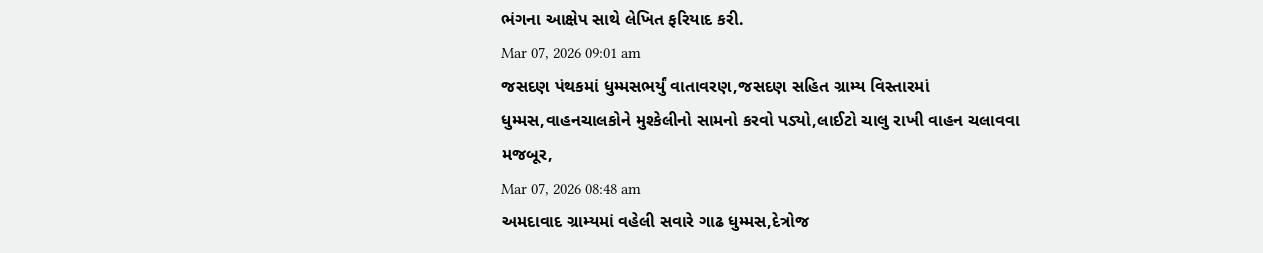ભંગના આક્ષેપ સાથે લેખિત ફરિયાદ કરી.
Mar 07, 2026 09:01 am
જસદણ પંથકમાં ધુમ્મસભર્યું વાતાવરણ,જસદણ સહિત ગ્રામ્ય વિસ્તારમાં ધુમ્મસ,વાહનચાલકોને મુશ્કેલીનો સામનો કરવો પડ્યો,લાઈટો ચાલુ રાખી વાહન ચલાવવા મજબૂર,
Mar 07, 2026 08:48 am
અમદાવાદ ગ્રામ્યમાં વહેલી સવારે ગાઢ ધુમ્મસ,દેત્રોજ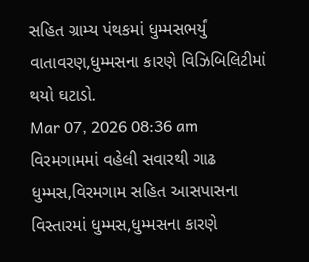સહિત ગ્રામ્ય પંથકમાં ધુમ્મસભર્યું વાતાવરણ,ધુમ્મસના કારણે વિઝિબિલિટીમાં થયો ઘટાડો.
Mar 07, 2026 08:36 am
વિરમગામમાં વહેલી સવારથી ગાઢ ધુમ્મસ,વિરમગામ સહિત આસપાસના વિસ્તારમાં ધુમ્મસ,ધુમ્મસના કારણે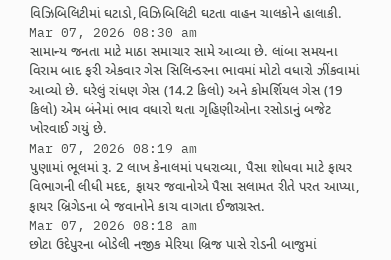વિઝિબિલિટીમાં ઘટાડો,વિઝિબિલિટી ઘટતા વાહન ચાલકોને હાલાકી.
Mar 07, 2026 08:30 am
સામાન્ય જનતા માટે માઠા સમાચાર સામે આવ્યા છે. લાંબા સમયના વિરામ બાદ ફરી એકવાર ગેસ સિલિન્ડરના ભાવમાં મોટો વધારો ઝીંકવામાં આવ્યો છે. ઘરેલું રાંધણ ગેસ (14.2 કિલો) અને કોમર્શિયલ ગેસ (19 કિલો) એમ બંનેમાં ભાવ વધારો થતા ગૃહિણીઓના રસોડાનું બજેટ ખોરવાઈ ગયું છે.
Mar 07, 2026 08:19 am
પુણામાં ભૂલમાં રૂ. 2 લાખ કેનાલમાં પધરાવ્યા, પૈસા શોધવા માટે ફાયર વિભાગની લીધી મદદ, ફાયર જવાનોએ પૈસા સલામત રીતે પરત આપ્યા, ફાયર બ્રિગેડના બે જવાનોને કાચ વાગતા ઈજાગ્રસ્ત.
Mar 07, 2026 08:18 am
છોટા ઉદેપુરના બોડેલી નજીક મેરિયા બ્રિજ પાસે રોડની બાજુમાં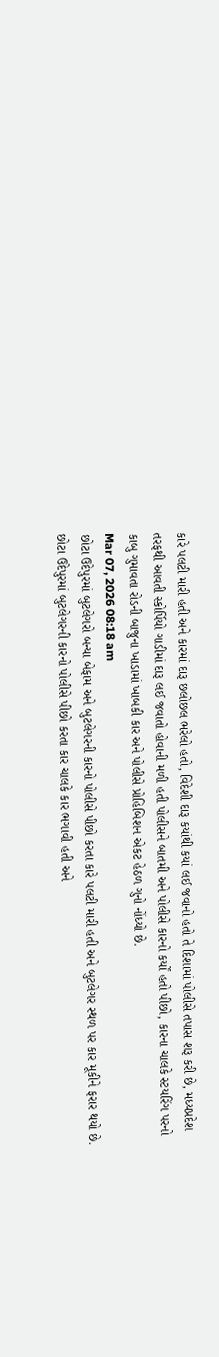કારે પલટી મારી હતી અને કારમાં દારૂ છલોછલ ભરેલો હતો, વિદેશી દારૂ કયાંથી કયાં લઈ જવાનો હતો તે દિશામાં પોલીસે તપાસ શરૂ કરી છે, મધ્યપ્રદેશ તરફથી આવતી સ્કોર્પિયો ગાડીમાં દારૂ લઈ જવાતો હોવાની મળી હતી પોલીસને બાતમી અને પોલીસે કારનો કર્યોં હતો પીછો, કારના ચાલકે સ્ટયરિંગ પરનો કાબુ ગુમાવતા રોડની બાજુના ખાડામાં ખાબકી કાર અને પોલીસે પ્રોહિબિશન એકટ હેઠળ ગુનો નોંધ્યો છે.
Mar 07, 2026 08:18 am
છોટા ઉદેપુરમાં બુટલેગરો બન્યા બેફામ અને બુટલેગરની કારનો પોલીસે પીછો કરતા કારે પલટી મારી હતી અને બુટલેગર સ્થળ પર કાર મૂકીને ફરાર થયો છે. છોટા ઉદેપુરમાં બુટલેગરની કારનો પોલીસે પીછો કરતા કાર ચાલકે કાર ભગાવી હતી અને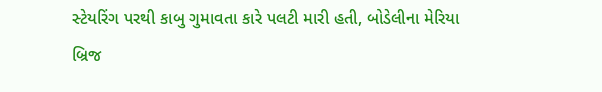સ્ટેયરિંગ પરથી કાબુ ગુમાવતા કારે પલટી મારી હતી, બોડેલીના મેરિયા બ્રિજ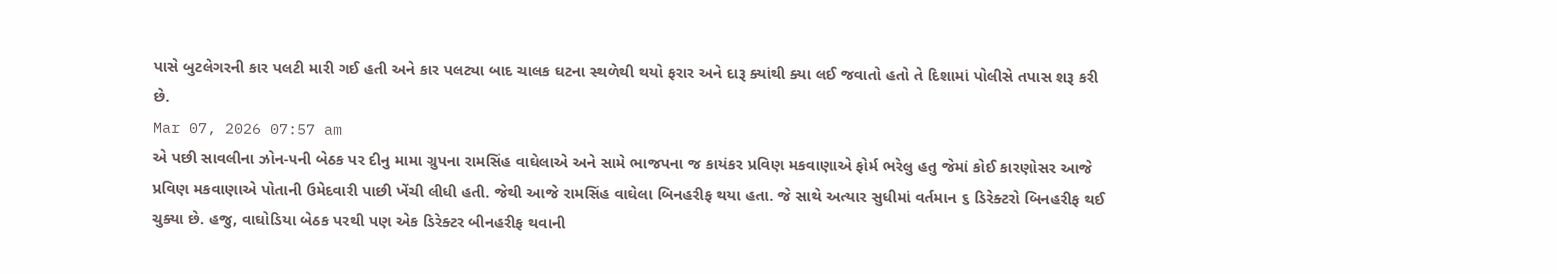પાસે બુટલેગરની કાર પલટી મારી ગઈ હતી અને કાર પલટ્યા બાદ ચાલક ઘટના સ્થળેથી થયો ફરાર અને દારૂ ક્યાંથી ક્યા લઈ જવાતો હતો તે દિશામાં પોલીસે તપાસ શરૂ કરી છે.
Mar 07, 2026 07:57 am
એ પછી સાવલીના ઝોન-૫ની બેઠક પર દીનુ મામા ગ્રુપના રામસિંહ વાઘેલાએ અને સામે ભાજપના જ કાયંકર પ્રવિણ મકવાણાએ ફોર્મ ભરેલુ હતુ જેમાં કોઈ કારણોસર આજે પ્રવિણ મકવાણાએ પોતાની ઉમેદવારી પાછી ખેંચી લીધી હતી. જેથી આજે રામસિંહ વાઘેલા બિનહરીફ થયા હતા. જે સાથે અત્યાર સુધીમાં વર્તમાન ૬ ડિરેક્ટરો બિનહરીફ થઈ ચુક્યા છે. હજુ, વાઘોડિયા બેઠક પરથી પણ એક ડિરેક્ટર બીનહરીફ થવાની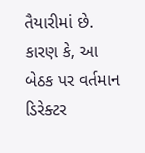તૈયારીમાં છે. કારણ કે, આ બેઠક પર વર્તમાન ડિરેક્ટર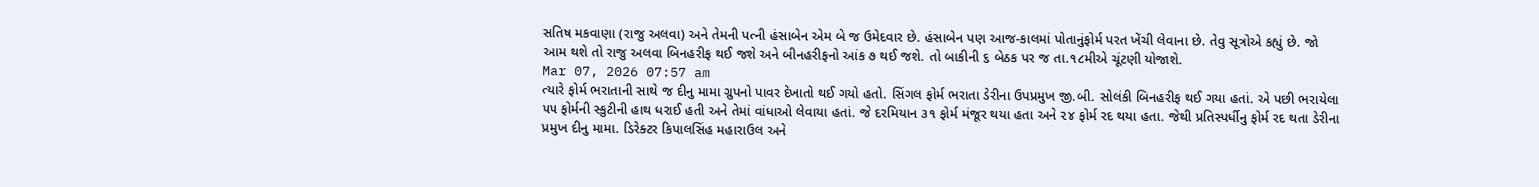સતિષ મકવાણા (રાજુ અલવા) અને તેમની પત્ની હંસાબેન એમ બે જ ઉમેદવાર છે. હંસાબેન પણ આજ-કાલમાં પોતાનુંફોર્મ પરત ખેંચી લેવાના છે. તેવુ સૂત્રોએ કહ્યું છે. જો આમ થશે તો રાજુ અલવા બિનહરીફ થઈ જશે અને બીનહરીફનો આંક ૭ થઈ જશે. તો બાકીની ૬ બેઠક પર જ તા.૧૮મીએ ચૂંટણી યોજાશે.
Mar 07, 2026 07:57 am
ત્યારે ફોર્મ ભરાતાની સાથે જ દીનુ મામા ગ્રુપનો પાવર દેખાતો થઈ ગયો હતો. સિંગલ ફોર્મ ભરાતા ડેરીના ઉપપ્રમુખ જી.બી. સોલંકી બિનહરીફ થઈ ગયા હતાં. એ પછી ભરાયેલા ૫૫ ફોર્મની સ્કુટીની હાથ ધરાઈ હતી અને તેમાં વાંધાઓ લેવાયા હતાં. જે દરમિયાન ૩૧ ફોર્મ મંજૂર થયા હતા અને ૨૪ ફોર્મ રદ થયા હતા. જેથી પ્રતિસ્પર્ધીનુ ફોર્મ રદ થતા ડેરીના પ્રમુખ દીનુ મામા. ડિરેક્ટર કિપાલસિંહ મહારાઉલ અને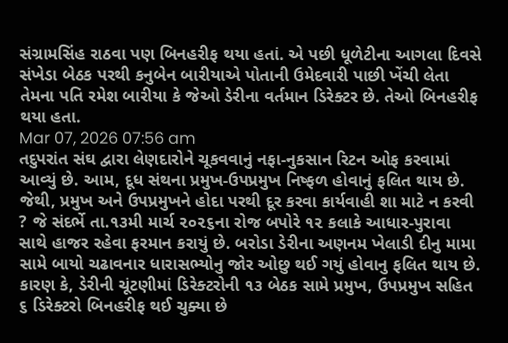સંગ્રામસિંહ રાઠવા પણ બિનહરીફ થયા હતાં. એ પછી ધૂળેટીના આગલા દિવસે સંખેડા બેઠક પરથી કનુબેન બારીયાએ પોતાની ઉમેદવારી પાછી ખેંચી લેતા તેમના પતિ રમેશ બારીયા કે જેઓ ડેરીના વર્તમાન ડિરેક્ટર છે. તેઓ બિનહરીફ થયા હતા.
Mar 07, 2026 07:56 am
તદુપરાંત સંઘ દ્વારા લેણદારોને ચૂકવવાનું નફા-નુકસાન રિટન ઓફ કરવામાં આવ્યું છે. આમ, દૂધ સંથના પ્રમુખ-ઉપપ્રમુખ નિષ્ફળ હોવાનું ફલિત થાય છે. જેથી, પ્રમુખ અને ઉપપ્રમુખને હોદા પરથી દૂર કરવા કાર્યવાહી શા માટે ન કરવી ? જે સંદર્ભે તા.૧૩મી માર્ચ ૨૦૨૬ના રોજ બપોરે ૧૨ કલાકે આધાર-પુરાવા સાથે હાજર રહેવા ફરમાન કરાયું છે. બરોડા ડેરીના અણનમ ખેલાડી દીનુ મામા સામે બાયો ચઢાવનાર ધારાસભ્યોનુ જોર ઓછુ થઈ ગયું હોવાનુ ફલિત થાય છે. કારણ કે, ડેરીની ચૂંટણીમાં ડિરેક્ટરોની ૧૩ બેઠક સામે પ્રમુખ, ઉપપ્રમુખ સહિત ૬ ડિરેક્ટરો બિનહરીફ થઈ ચુક્યા છે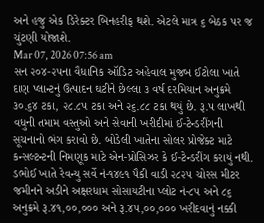અને હજુ એક ડિરેક્ટર બિનહરીફ થશે. એટલે માત્ર ૬ બેઠક પર જ ચુંટણી યોજાશે.
Mar 07, 2026 07:56 am
સન ૨૦૪-૨૫ના વૈધાનિક ઑડિટ અહેવાલ મુજબ ઈટોલા ખાતે દાણ પ્લાન્ટનું ઉત્પાદન ઘટીને છેલ્લા ૩ વર્ષ દરમિયાન અનુક્રમે ૩૦.૬૪ ટકા, ૨૮.૮૫ ટકા અને ૨૬.૮૮ ટકા થયું છે. રૂ.પ લાખથી વધુની તમામ વસ્તુઓ અને સેવાની ખરીદીમાં ઈ-ટેન્ડરીંગની સૂચનાનો ભંગ કરાવો છે. બોડેલી ખાતેના સોલર પ્રોજેક્ટ માટે કન્સલ્ટન્ટની નિમણૂક માટે એન-પ્રોસિઝર કે ઈ-ટેન્ડરીંગ કરાયું નથી. ડભોઈ ખાતે રેવન્યુ સર્વે નં-૧૪૯૧ પૈકી વાડી ૨૮૨૫ ચોરસ મીટર જમીનને અડીને અક્ષરધામ સોસાયટીના પ્લોટ નં-૮૫ અને ૮૬ અનુક્રમે રૂ.૪૧,૦૦,૦૦૦ અને રૂ.૪૫,૦૦,૦૦૦ ખરીદવાનું નક્કી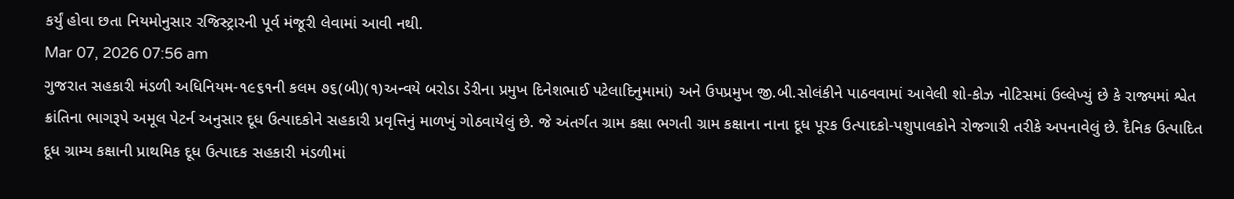કર્યું હોવા છતા નિયમોનુસાર રજિસ્ટ્રારની પૂર્વ મંજૂરી લેવામાં આવી નથી.
Mar 07, 2026 07:56 am
ગુજરાત સહકારી મંડળી અધિનિયમ-૧૯૬૧ની કલમ ૭૬(બી)(૧)અન્વયે બરોડા ડેરીના પ્રમુખ દિનેશભાઈ પટેલાદિનુમામાં) અને ઉપપ્રમુખ જી.બી.સોલંકીને પાઠવવામાં આવેલી શો-કોઝ નોટિસમાં ઉલ્લેખ્યું છે કે રાજ્યમાં શ્વેત ક્રાંતિના ભાગરૂપે અમૂલ પેટર્ન અનુસાર દૂધ ઉત્પાદકોને સહકારી પ્રવૃત્તિનું માળખું ગોઠવાયેલું છે. જે અંતર્ગત ગ્રામ કક્ષા ભગતી ગ્રામ કક્ષાના નાના દૂધ પૂરક ઉત્પાદકો-પશુપાલકોને રોજગારી તરીકે અપનાવેલું છે. દૈનિક ઉત્પાદિત દૂધ ગ્રામ્ય કક્ષાની પ્રાથમિક દૂધ ઉત્પાદક સહકારી મંડળીમાં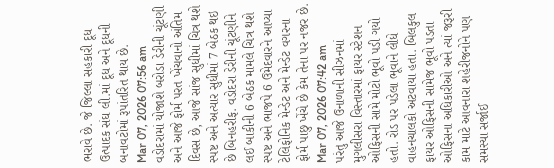ભરાવે છે. જે જિલ્લા સહકારી દૂધ ઉત્પાદક સંઘ લી.માં દૂધ અને દૂધની બનાવટોમાં રૂપાંતરિત થાય છે.
Mar 07, 2026 07:56 am
વડોદરામાં યોજાશે બરોડા ડેરીની ચૂંટણી અને આજે ફોર્મ પરત ખેંચવાનો અંતિમ દિવસ છે, આજે સાંજ સુધીમાં ચિત્ર થશે સ્પષ્ટ અને અત્યાર સુધીમાં 7 બેઠક થઇ છે બિનહરીફ. વડોદરા ડેરીની ચૂંટણીને લઈ બાકીની 6 બેઠક મામલે ચિત્ર થશે સ્પષ્ટ અને ભાજપે 6 ઉમેદવારને આપ્યા ટેલિફોનિક મેન્ડેટ અને મેન્ડેટ વગરના ફોર્મ પાછુ ખેંચે છે કેમ તેના પર નજર છે.
Mar 07, 2026 07:42 am
પરંતુ આજે ઉનાળાની સીઝનમાં મુગલીસરા વિસ્તારમાં ફાયર સ્ટેશન ઓફિસની સામે મોટો ભૂવો પડી ગયો હતો. રોડ પર પડેલા ભૂવાને લીધે વાહનચાલકો અટવાયા હતા. બિલકુલ ફાયર ઓફિસની સામેજ ભૂવો પડતા ઓફિસના અધિકારીઓ અને ત્યાં જરૂરી કામ માટે આવનારા શહેરીજનોને પણ સમસ્યા સર્જાઈ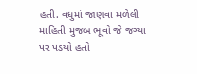હતી. વધુમાં જાણવા મળેલી માહિતી મુજબ ભૂવો જે જગ્યા પર પડયો હતો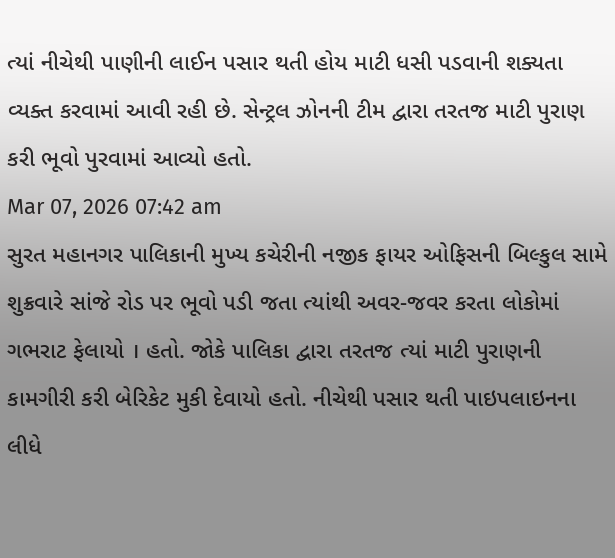ત્યાં નીચેથી પાણીની લાઈન પસાર થતી હોય માટી ધસી પડવાની શક્યતા વ્યક્ત કરવામાં આવી રહી છે. સેન્ટ્રલ ઝોનની ટીમ દ્વારા તરતજ માટી પુરાણ કરી ભૂવો પુરવામાં આવ્યો હતો.
Mar 07, 2026 07:42 am
સુરત મહાનગર પાલિકાની મુખ્ય કચેરીની નજીક ફાયર ઓફિસની બિલ્કુલ સામે શુક્રવારે સાંજે રોડ પર ભૂવો પડી જતા ત્યાંથી અવર-જવર કરતા લોકોમાં ગભરાટ ફેલાયો । હતો. જોકે પાલિકા દ્વારા તરતજ ત્યાં માટી પુરાણની કામગીરી કરી બેરિકેટ મુકી દેવાયો હતો. નીચેથી પસાર થતી પાઇપલાઇનના લીધે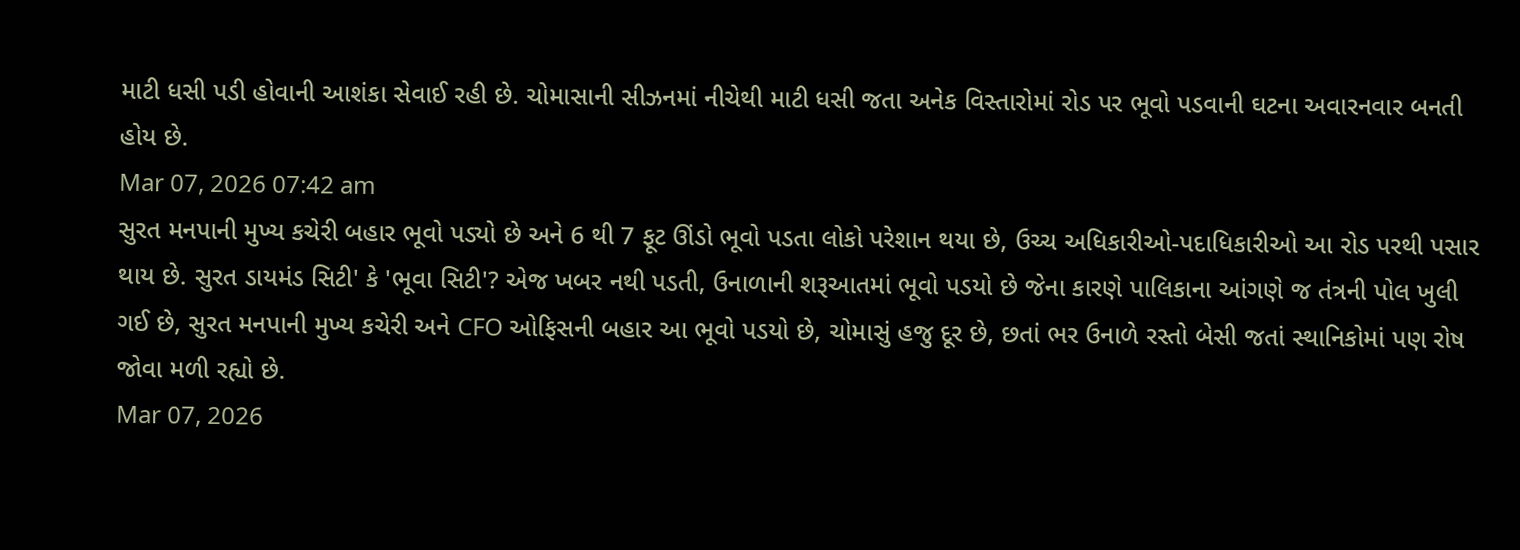માટી ધસી પડી હોવાની આશંકા સેવાઈ રહી છે. ચોમાસાની સીઝનમાં નીચેથી માટી ધસી જતા અનેક વિસ્તારોમાં રોડ પર ભૂવો પડવાની ઘટના અવારનવાર બનતી હોય છે.
Mar 07, 2026 07:42 am
સુરત મનપાની મુખ્ય કચેરી બહાર ભૂવો પડ્યો છે અને 6 થી 7 ફૂટ ઊંડો ભૂવો પડતા લોકો પરેશાન થયા છે, ઉચ્ચ અધિકારીઓ-પદાધિકારીઓ આ રોડ પરથી પસાર થાય છે. સુરત ડાયમંડ સિટી' કે 'ભૂવા સિટી'? એજ ખબર નથી પડતી, ઉનાળાની શરૂઆતમાં ભૂવો પડયો છે જેના કારણે પાલિકાના આંગણે જ તંત્રની પોલ ખુલી ગઈ છે, સુરત મનપાની મુખ્ય કચેરી અને CFO ઓફિસની બહાર આ ભૂવો પડયો છે, ચોમાસું હજુ દૂર છે, છતાં ભર ઉનાળે રસ્તો બેસી જતાં સ્થાનિકોમાં પણ રોષ જોવા મળી રહ્યો છે.
Mar 07, 2026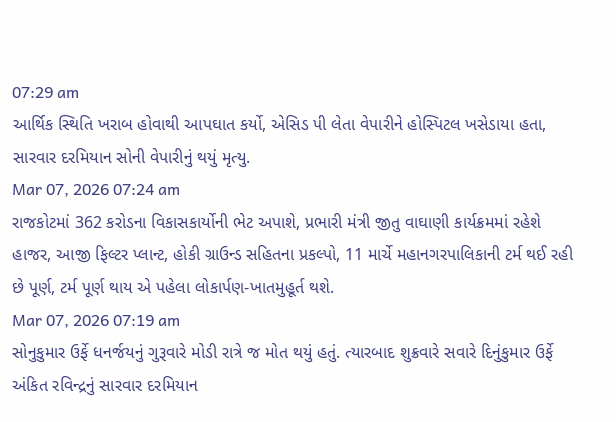07:29 am
આર્થિક સ્થિતિ ખરાબ હોવાથી આપઘાત કર્યો, એસિડ પી લેતા વેપારીને હોસ્પિટલ ખસેડાયા હતા, સારવાર દરમિયાન સોની વેપારીનું થયું મૃત્યુ.
Mar 07, 2026 07:24 am
રાજકોટમાં 362 કરોડના વિકાસકાર્યોની ભેટ અપાશે, પ્રભારી મંત્રી જીતુ વાઘાણી કાર્યક્રમમાં રહેશે હાજર, આજી ફિલ્ટર પ્લાન્ટ, હોકી ગ્રાઉન્ડ સહિતના પ્રકલ્પો, 11 માર્ચે મહાનગરપાલિકાની ટર્મ થઈ રહી છે પૂર્ણ, ટર્મ પૂર્ણ થાય એ પહેલા લોકાર્પણ-ખાતમુહૂર્ત થશે.
Mar 07, 2026 07:19 am
સોનુકુમાર ઉર્ફે ધનર્જયનું ગુરૂવારે મોડી રાત્રે જ મોત થયું હતું. ત્યારબાદ શુક્રવારે સવારે દિનુંકુમાર ઉર્ફે અંકિત રવિન્દ્રનું સારવાર દરમિયાન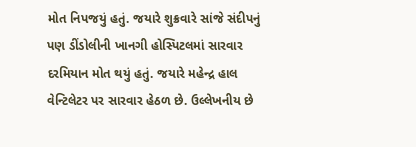મોત નિપજયું હતું. જયારે શુક્રવારે સાંજે સંદીપનું પણ ડીંડોલીની ખાનગી હોસ્પિટલમાં સારવાર દરમિયાન મોત થયું હતું. જયારે મહેન્દ્ર હાલ વેન્ટિલેટર પર સારવાર હેઠળ છે. ઉલ્લેખનીય છે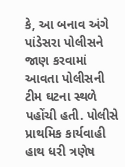કે, આ બનાવ અંગે પાંડેસરા પોલીસને જાણ કરવામાં આવતા પોલીસની ટીમ ઘટના સ્થળે પહોંચી હતી. પોલીસે પ્રાથમિક કાર્યવાહી હાથ ધરી ત્રણેષ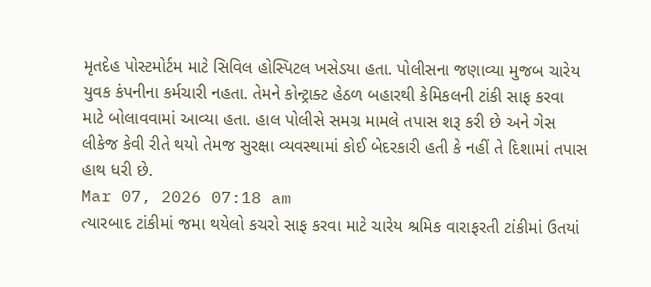મૃતદેહ પોસ્ટમોર્ટમ માટે સિવિલ હોસ્પિટલ ખસેડયા હતા. પોલીસના જણાવ્યા મુજબ ચારેય યુવક કંપનીના કર્મચારી નહતા. તેમને કોન્ટ્રાક્ટ હેઠળ બહારથી કેમિકલની ટાંકી સાફ કરવા માટે બોલાવવામાં આવ્યા હતા. હાલ પોલીસે સમગ્ર મામલે તપાસ શરૂ કરી છે અને ગેસ લીકેજ કેવી રીતે થયો તેમજ સુરક્ષા વ્યવસ્થામાં કોઈ બેદરકારી હતી કે નહીં તે દિશામાં તપાસ હાથ ધરી છે.
Mar 07, 2026 07:18 am
ત્યારબાદ ટાંકીમાં જમા થયેલો કચરો સાફ કરવા માટે ચારેય શ્રમિક વારાફરતી ટાંકીમાં ઉતયાં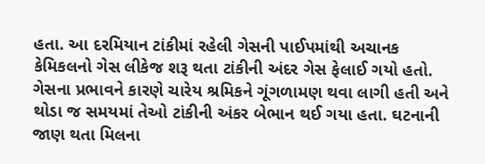હતા. આ દરમિયાન ટાંકીમાં રહેલી ગેસની પાઈપમાંથી અચાનક કેમિકલનો ગેસ લીકેજ શરૂ થતા ટાંકીની અંદર ગેસ ફેલાઈ ગયો હતો. ગેસના પ્રભાવને કારણે ચારેય શ્રમિકને ગૂંગળામણ થવા લાગી હતી અને થોડા જ સમયમાં તેઓ ટાંકીની અંકર બેભાન થઈ ગયા હતા. ઘટનાની જાણ થતા મિલના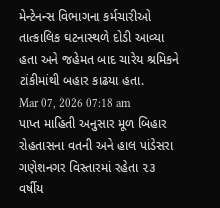મેન્ટેનન્સ વિભાગના કર્મચારીઓ તાત્કાલિક ઘટનાસ્થળે દોડી આવ્યા હતા અને જહેમત બાદ ચારેય શ્રમિકને ટાંકીમાંથી બહાર કાઢયા હતા.
Mar 07, 2026 07:18 am
પાપ્ત માહિતી અનુસાર મૂળ બિહાર રોહતાસના વતની અને હાલ પાંડેસરા ગણેશનગર વિસ્તારમાં રહેતા ૨૩ વર્ષીય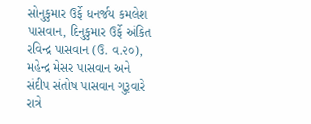સોનુકુમાર ઉર્ફે ધનર્જય કમલેશ પાસવાન, દિનુકુમાર ઉર્ફે અંકિત રવિન્દ્ર પાસવાન (ઉ. વ.૨૦), મહેન્દ્ર મેસર પાસવાન અને સંદીપ સંતોષ પાસવાન ગુરૂવારે રાત્રે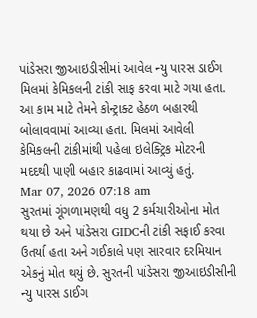પાંડેસરા જીઆઇડીસીમાં આવેલ ન્યુ પારસ ડાઈગ મિલમાં કેમિકલની ટાંકી સાફ કરવા માટે ગયા હતા. આ કામ માટે તેમને કોન્ટ્રાક્ટ હેઠળ બહારથી બોલાવવામાં આવ્યા હતા. મિલમાં આવેલી કેમિકલની ટાંકીમાંથી પહેલા ઇલેક્ટ્રિક મોટરની મદદથી પાણી બહાર કાઢવામાં આવ્યું હતું.
Mar 07, 2026 07:18 am
સુરતમાં ગૂંગળામણથી વધુ 2 કર્મચારીઓના મોત થયા છે અને પાંડેસરા GIDCની ટાંકી સફાઈ કરવા ઉતર્યા હતા અને ગઈકાલે પણ સારવાર દરમિયાન એકનું મોત થયું છે. સુરતની પાંડેસરા જીઆઇડીસીની ન્યુ પારસ ડાઈગ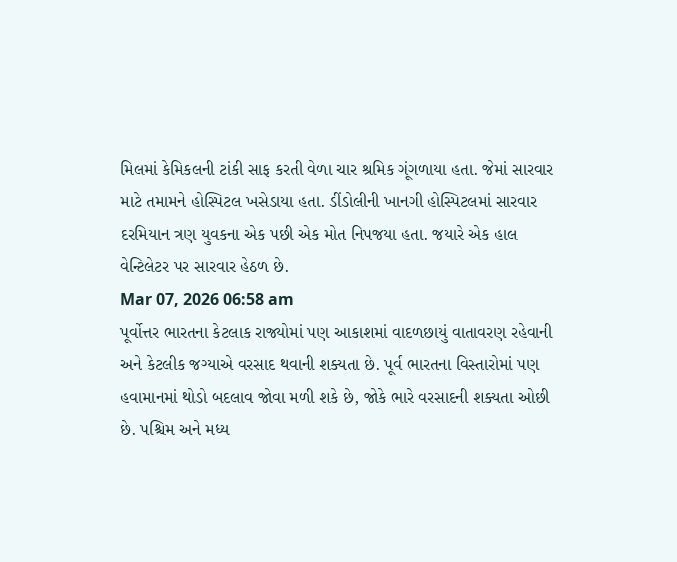મિલમાં કેમિકલની ટાંકી સાફ કરતી વેળા ચાર શ્રમિક ગૂંગળાયા હતા. જેમાં સારવાર માટે તમામને હોસ્પિટલ ખસેડાયા હતા. ડીંડોલીની ખાનગી હોસ્પિટલમાં સારવાર દરમિયાન ત્રણ યુવકના એક પછી એક મોત નિપજયા હતા. જયારે એક હાલ વેન્ટિલેટર પર સારવાર હેઠળ છે.
Mar 07, 2026 06:58 am
પૂર્વોત્તર ભારતના કેટલાક રાજ્યોમાં પણ આકાશમાં વાદળછાયું વાતાવરણ રહેવાની અને કેટલીક જગ્યાએ વરસાદ થવાની શક્યતા છે. પૂર્વ ભારતના વિસ્તારોમાં પણ હવામાનમાં થોડો બદલાવ જોવા મળી શકે છે, જોકે ભારે વરસાદની શક્યતા ઓછી છે. પશ્ચિમ અને મધ્ય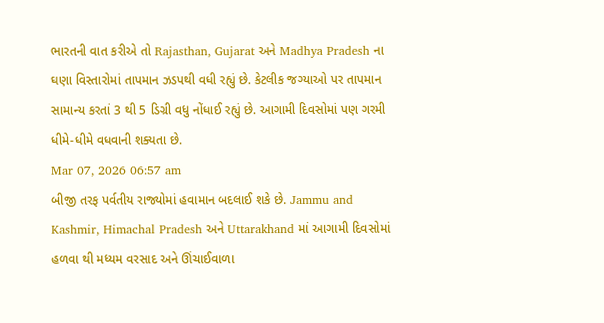ભારતની વાત કરીએ તો Rajasthan, Gujarat અને Madhya Pradesh ના ઘણા વિસ્તારોમાં તાપમાન ઝડપથી વધી રહ્યું છે. કેટલીક જગ્યાઓ પર તાપમાન સામાન્ય કરતાં 3 થી 5 ડિગ્રી વધુ નોંધાઈ રહ્યું છે. આગામી દિવસોમાં પણ ગરમી ધીમે-ધીમે વધવાની શક્યતા છે.
Mar 07, 2026 06:57 am
બીજી તરફ પર્વતીય રાજ્યોમાં હવામાન બદલાઈ શકે છે. Jammu and Kashmir, Himachal Pradesh અને Uttarakhand માં આગામી દિવસોમાં હળવા થી મધ્યમ વરસાદ અને ઊંચાઈવાળા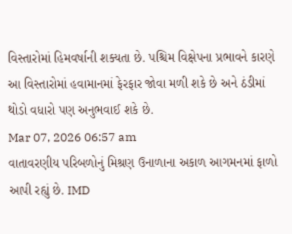વિસ્તારોમાં હિમવર્ષાની શક્યતા છે. પશ્ચિમ વિક્ષેપના પ્રભાવને કારણે આ વિસ્તારોમાં હવામાનમાં ફેરફાર જોવા મળી શકે છે અને ઠંડીમાં થોડો વધારો પણ અનુભવાઈ શકે છે.
Mar 07, 2026 06:57 am
વાતાવરણીય પરિબળોનું મિશ્રણ ઉનાળાના અકાળ આગમનમાં ફાળો આપી રહ્યું છે. IMD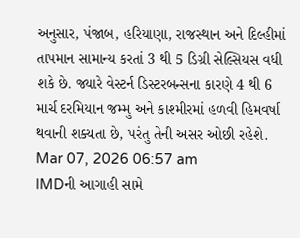અનુસાર, પંજાબ, હરિયાણા, રાજસ્થાન અને દિલ્હીમાં તાપમાન સામાન્ય કરતાં 3 થી 5 ડિગ્રી સેલ્સિયસ વધી શકે છે. જ્યારે વેસ્ટર્ન ડિસ્ટરબન્સના કારણે 4 થી 6 માર્ચ દરમિયાન જમ્મુ અને કાશ્મીરમાં હળવી હિમવર્ષા થવાની શક્યતા છે, પરંતુ તેની અસર ઓછી રહેશે.
Mar 07, 2026 06:57 am
IMDની આગાહી સામે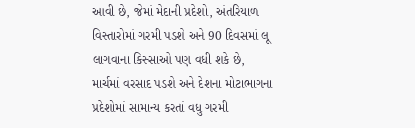આવી છે, જેમાં મેદાની પ્રદેશો, અંતરિયાળ વિસ્તારોમાં ગરમી પડશે અને 90 દિવસમાં લૂ લાગવાના કિસ્સાઓ પણ વધી શકે છે, માર્ચમાં વરસાદ પડશે અને દેશના મોટાભાગના પ્રદેશોમાં સામાન્ય કરતાં વધુ ગરમી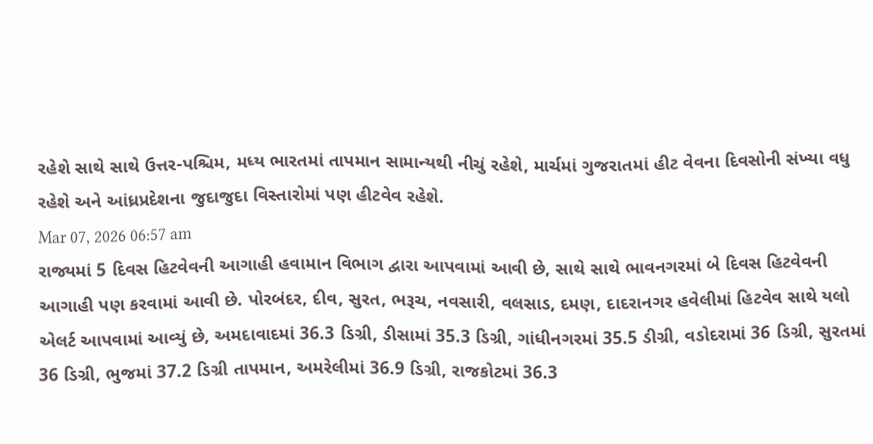રહેશે સાથે સાથે ઉત્તર-પશ્ચિમ, મધ્ય ભારતમાં તાપમાન સામાન્યથી નીચું રહેશે, માર્ચમાં ગુજરાતમાં હીટ વેવના દિવસોની સંખ્યા વધુ રહેશે અને આંધ્રપ્રદેશના જુદાજુદા વિસ્તારોમાં પણ હીટવેવ રહેશે.
Mar 07, 2026 06:57 am
રાજ્યમાં 5 દિવસ હિટવેવની આગાહી હવામાન વિભાગ દ્વારા આપવામાં આવી છે, સાથે સાથે ભાવનગરમાં બે દિવસ હિટવેવની આગાહી પણ કરવામાં આવી છે. પોરબંદર, દીવ, સુરત, ભરૂચ, નવસારી, વલસાડ, દમણ, દાદરાનગર હવેલીમાં હિટવેવ સાથે યલો એલર્ટ આપવામાં આવ્યું છે, અમદાવાદમાં 36.3 ડિગ્રી, ડીસામાં 35.3 ડિગ્રી, ગાંધીનગરમાં 35.5 ડીગ્રી, વડોદરામાં 36 ડિગ્રી, સુરતમાં 36 ડિગ્રી, ભુજમાં 37.2 ડિગ્રી તાપમાન, અમરેલીમાં 36.9 ડિગ્રી, રાજકોટમાં 36.3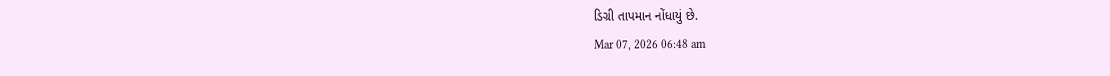ડિગ્રી તાપમાન નોંધાયું છે.
Mar 07, 2026 06:48 am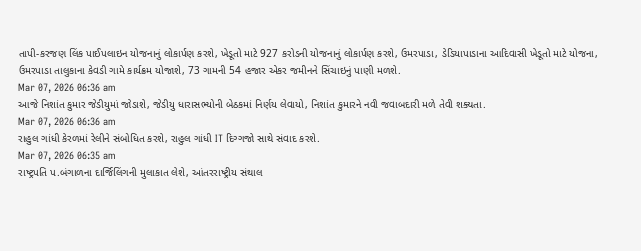તાપી-કરજણ લિંક પાઈપલાઇન યોજનાનું લોકાર્પણ કરશે, ખેડૂતો માટે 927 કરોડની યોજનાનું લોકાર્પણ કરશે, ઉમરપાડા, ડેડિયાપાડાના આદિવાસી ખેડૂતો માટે યોજના, ઉમરપાડા તાલુકાના કેવડી ગામે કાર્યક્રમ યોજાશે, 73 ગામની 54 હજાર એકર જમીનને સિંચાઇનું પાણી મળશે.
Mar 07, 2026 06:36 am
આજે નિશાંત કુમાર જેડીયુમાં જોડાશે, જેડીયુ ધારાસભ્યોની બેઠકમાં નિર્ણય લેવાયો, નિશાંત કુમારને નવી જવાબદારી મળે તેવી શક્યતા.
Mar 07, 2026 06:36 am
રાહુલ ગાંધી કેરળમાં રેલીને સંબોધિત કરશે, રાહુલ ગાંધી IT દિગ્ગજો સાથે સંવાદ કરશે.
Mar 07, 2026 06:35 am
રાષ્ટ્રપતિ પ.બંગાળના દાર્જિલિંગની મુલાકાત લેશે, આંતરરાષ્ટ્રીય સંથાલ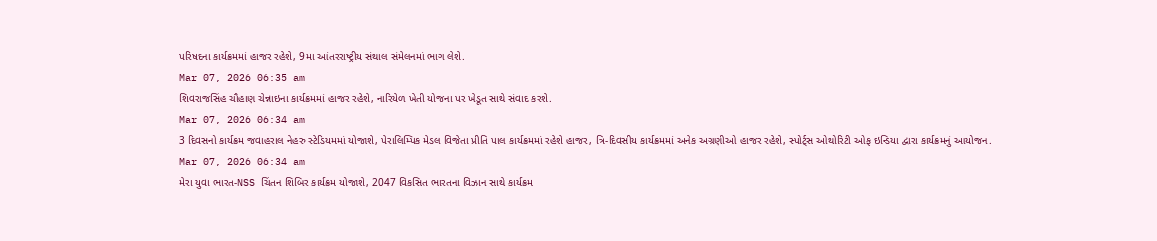પરિષદના કાર્યક્રમમાં હાજર રહેશે, 9મા આંતરરાષ્ટ્રીય સંથાલ સંમેલનમાં ભાગ લેશે.
Mar 07, 2026 06:35 am
શિવરાજસિંહ ચૌહાણ ચેન્નાઇના કાર્યક્રમમાં હાજર રહેશે, નારિયેળ ખેતી યોજના પર ખેડૂત સાથે સંવાદ કરશે.
Mar 07, 2026 06:34 am
3 દિવસનો કાર્યક્રમ જવાહરાલ નેહરુ સ્ટેડિયમમાં યોજાશે, પેરાલિમ્પિક મેડલ વિજેતા પ્રીતિ પાલ કાર્યક્રમમાં રહેશે હાજર, ત્રિ-દિવસીય કાર્યક્રમમાં અનેક અગ્રણીઓ હાજર રહેશે, સ્પોર્ટ્સ ઓથોરિટી ઓફ ઇન્ડિયા દ્વારા કાર્યક્રમનું આયોજન.
Mar 07, 2026 06:34 am
મેરા યુવા ભારત-NSS ચિંતન શિબિર કાર્યક્રમ યોજાશે, 2047 વિકસિત ભારતના વિઝાન સાથે કાર્યક્રમ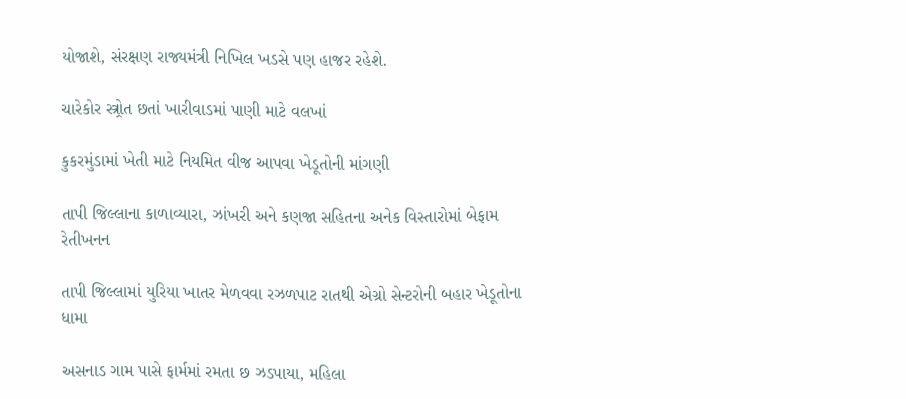યોજાશે, સંરક્ષણ રાજ્યમંત્રી નિખિલ ખડસે પણ હાજર રહેશે.

ચારેકોર સ્ત્ર્રોત છતાં ખારીવાડમાં પાણી માટે વલખાં

કુકરમુંડામાં ખેતી માટે નિયમિત વીજ આપવા ખેડૂતોની માંગણી

તાપી જિલ્લાના કાળાવ્યારા, ઝાંખરી અને કણજા સહિતના અનેક વિસ્તારોમાં બેફામ રેતીખનન

તાપી જિલ્લામાં યુરિયા ખાતર મેળવવા રઝળપાટ રાતથી એગ્રો સેન્ટરોની બહાર ખેડૂતોના ધામા

અસનાડ ગામ પાસે ફાર્મમાં રમતા છ ઝડપાયા, મહિલા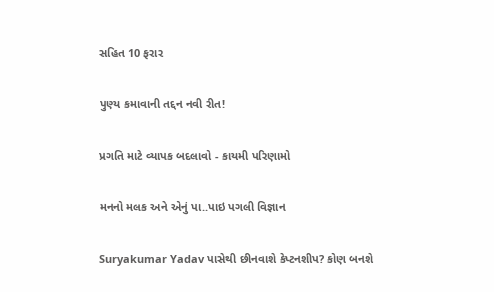સહિત 10 ફરાર

પુણ્ય કમાવાની તદ્દન નવી રીત!

પ્રગતિ માટે વ્યાપક બદલાવો - કાયમી પરિણામો

મનનો મલક અને એનું પા..પાઇ પગલી વિજ્ઞાન

Suryakumar Yadav પાસેથી છીનવાશે કેપ્ટનશીપ? કોણ બનશે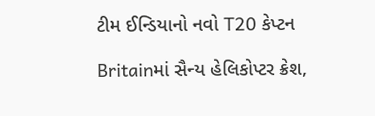ટીમ ઈન્ડિયાનો નવો T20 કેપ્ટન

Britainમાં સૈન્ય હેલિકોપ્ટર ક્રેશ,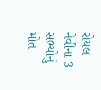રોયલ નેવીના 3 સભ્યોનું મોત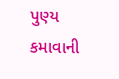પુણ્ય કમાવાની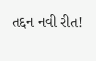તદ્દન નવી રીત!